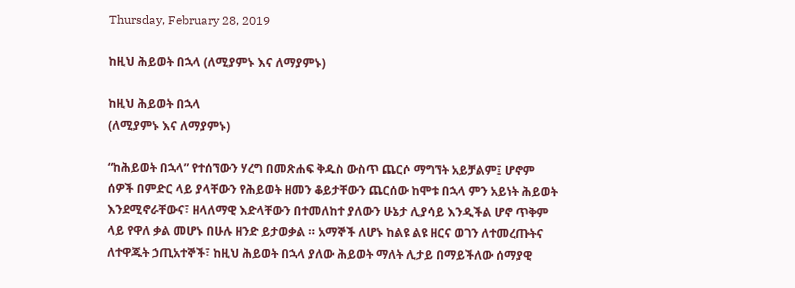Thursday, February 28, 2019

ከዚህ ሕይወት በኋላ (ለሚያምኑ እና ለማያምኑ)

ከዚህ ሕይወት በኋላ
(ለሚያምኑ እና ለማያምኑ)

“ከሕይወት በኋላ” የተሰኘውን ሃረግ በመጽሐፍ ቅዱስ ውስጥ ጨርሶ ማግኘት አይቻልም፤ ሆኖም ሰዎች በምድር ላይ ያላቸውን የሕይወት ዘመን ቆይታቸውን ጨርሰው ከሞቱ በኋላ ምን አይነት ሕይወት እንደሚኖራቸውና፣ ዘላለማዊ እድላቸውን በተመለከተ ያለውን ሁኔታ ሊያሳይ እንዲችል ሆኖ ጥቅም ላይ የዋለ ቃል መሆኑ በሁሉ ዘንድ ይታወቃል ። አማኞች ለሆኑ ከልዩ ልዩ ዘርና ወገን ለተመረጡትና ለተዋጁት ኃጢአተኞች፣ ከዚህ ሕይወት በኋላ ያለው ሕይወት ማለት ሊታይ በማይችለው ሰማያዊ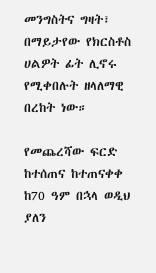መንግስትና ግዛት፣ በማይታየው የክርስቶስ ሀልዎት ፊት ሊኖሩ የሚቀበሉት ዘላለማዊ በረከት ነው።

የመጨረሻው ፍርድ ከተሰጠና ከተጠናቀቀ ከ70 ዓም በኋላ ወዲህ ያለን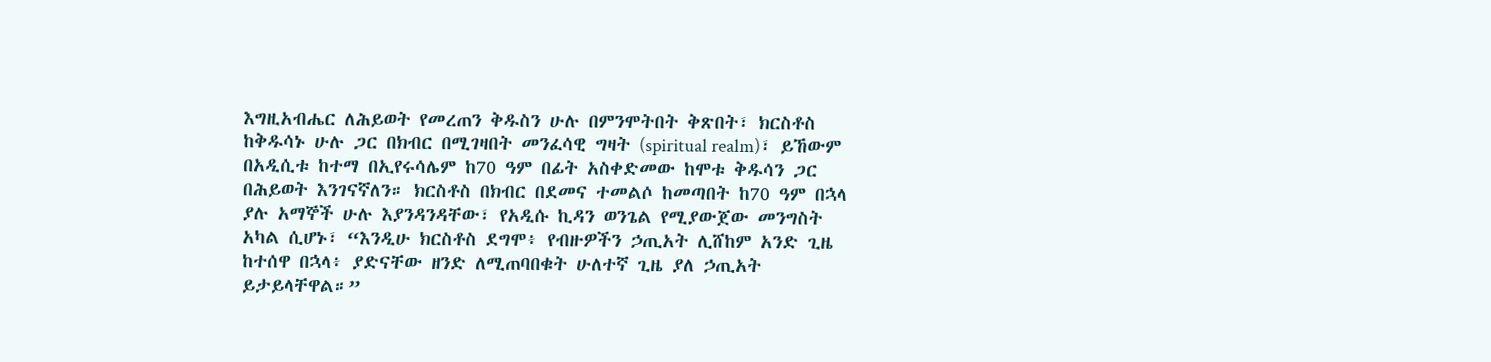እግዚአብሔር ለሕይወት የመረጠን ቅዱስን ሁሉ በምንሞትበት ቅጽበት፣ ክርስቶስ ከቅዱሳኑ ሁሉ ጋር በክብር በሚገዛበት መንፈሳዊ ግዛት (spiritual realm)፣ ይኸውም  በአዲሲቱ ከተማ በኢየሩሳሌም ከ70 ዓም በፊት አስቀድመው ከሞቱ ቅዱሳን ጋር በሕይወት እንገናኛለን። ክርስቶስ በክብር በደመና ተመልሶ ከመጣበት ከ70 ዓም በኋላ ያሉ አማኞች ሁሉ እያንዳንዳቸው፣ የአዲሱ ኪዳን ወንጌል የሚያውጀው መንግስት አካል ሲሆኑ፣ “እንዲሁ ክርስቶስ ደግሞ፥ የብዙዎችን ኃጢአት ሊሸከም አንድ ጊዜ ከተሰዋ በኋላ፥ ያድናቸው ዘንድ ለሚጠባበቁት ሁለተኛ ጊዜ ያለ ኃጢአት ይታይላቸዋል።”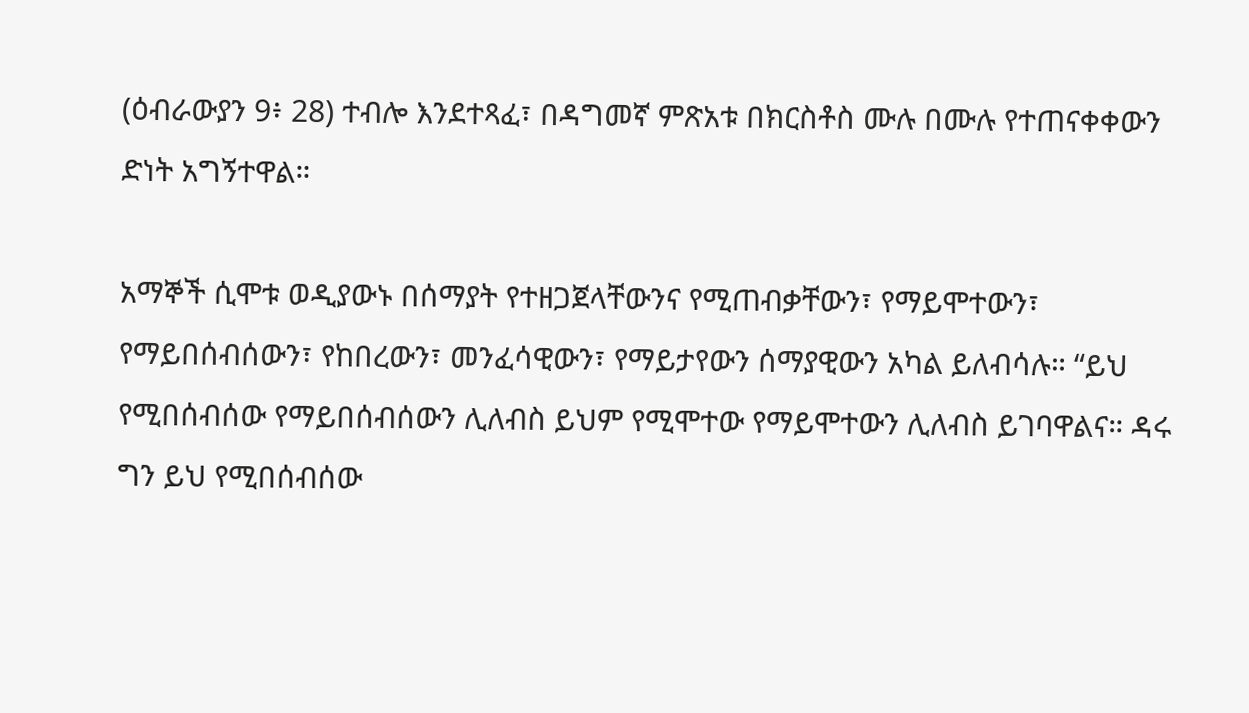(ዕብራውያን 9፥ 28) ተብሎ እንደተጻፈ፣ በዳግመኛ ምጽአቱ በክርስቶስ ሙሉ በሙሉ የተጠናቀቀውን ድነት አግኝተዋል።

አማኞች ሲሞቱ ወዲያውኑ በሰማያት የተዘጋጀላቸውንና የሚጠብቃቸውን፣ የማይሞተውን፣ የማይበሰብሰውን፣ የከበረውን፣ መንፈሳዊውን፣ የማይታየውን ሰማያዊውን አካል ይለብሳሉ። “ይህ የሚበሰብሰው የማይበሰብሰውን ሊለብስ ይህም የሚሞተው የማይሞተውን ሊለብስ ይገባዋልና። ዳሩ ግን ይህ የሚበሰብሰው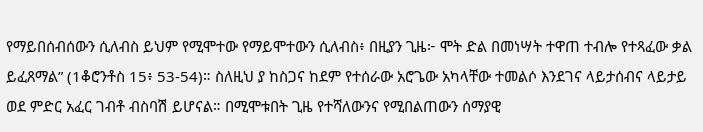የማይበሰብሰውን ሲለብስ ይህም የሚሞተው የማይሞተውን ሲለብስ፥ በዚያን ጊዜ፦ ሞት ድል በመነሣት ተዋጠ ተብሎ የተጻፈው ቃል ይፈጸማል” (1ቆሮንቶስ 15፥ 53-54)። ስለዚህ ያ ከስጋና ከደም የተሰራው አሮጌው አካላቸው ተመልሶ እንደገና ላይታሰብና ላይታይ ወደ ምድር አፈር ገብቶ ብስባሽ ይሆናል። በሚሞቱበት ጊዜ የተሻለውንና የሚበልጠውን ሰማያዊ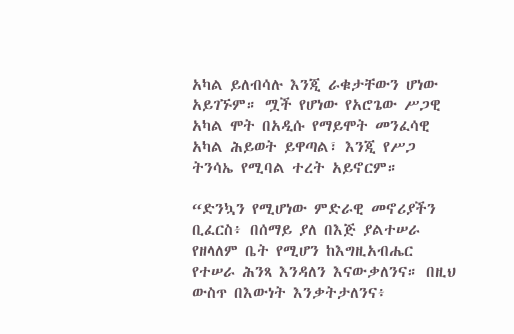አካል ይለብሳሉ እንጂ ራቁታቸውን ሆነው አይገኙም። ሟች የሆነው የአሮጌው ሥጋዊ አካል ሞት በአዲሱ የማይሞት መንፈሳዊ አካል ሕይወት ይዋጣል፣ እንጂ የሥጋ ትንሳኤ የሚባል ተረት አይኖርም።

“ድንኳን የሚሆነው ምድራዊ መኖሪያችን ቢፈርስ፥ በሰማይ ያለ በእጅ ያልተሠራ የዘላለም ቤት የሚሆን ከእግዚአብሔር የተሠራ ሕንጻ እንዳለን እናውቃለንና። በዚህ ውስጥ በእውነት እንቃትታለንና፥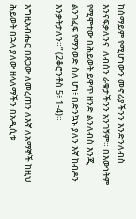ከሰማይም የሚሆነውን መኖሪያችንን እንድንለብስ እንናፍቃለንና  ለብሰን ራቁታችንን አንገኝም። በእውነትም የሚሞተው በሕይወት ይዋጥ ዘንድ ልንለብስ እንጂ ልንገፈፍ የማንወድ ስለ ሆነ፥ በድንኳኑ ያለን እኛ ከብዶን እንቃትታለን።” (2ቆሮንቶስ 5፥ 1-4)።

እግዚአብሔር በጸጋው ለመረጠን ለእኛ ለአማኞች ከዚህ ሕይወት በኋላ ያለው ዘላለማችን በአዲሲቱ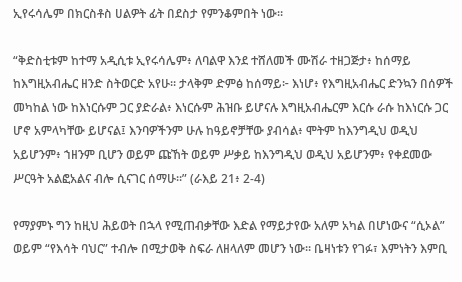ኢየሩሳሌም በክርስቶስ ሀልዎት ፊት በደስታ የምንቆምበት ነው።

“ቅድስቲቱም ከተማ አዲሲቱ ኢየሩሳሌም፥ ለባልዋ እንደ ተሸለመች ሙሽራ ተዘጋጅታ፥ ከሰማይ ከእግዚአብሔር ዘንድ ስትወርድ አየሁ። ታላቅም ድምፅ ከሰማይ፦ እነሆ፥ የእግዚአብሔር ድንኳን በሰዎች መካከል ነው ከእነርሱም ጋር ያድራል፥ እነርሱም ሕዝቡ ይሆናሉ እግዚአብሔርም እርሱ ራሱ ከእነርሱ ጋር ሆኖ አምላካቸው ይሆናል፤ እንባዎችንም ሁሉ ከዓይኖቻቸው ያብሳል፥ ሞትም ከእንግዲህ ወዲህ አይሆንም፥ ኀዘንም ቢሆን ወይም ጩኸት ወይም ሥቃይ ከእንግዲህ ወዲህ አይሆንም፥ የቀደመው ሥርዓት አልፎአልና ብሎ ሲናገር ሰማሁ።” (ራእይ 21፥ 2-4)

የማያምኑ ግን ከዚህ ሕይወት በኋላ የሚጠብቃቸው እድል የማይታየው አለም አካል በሆነውና “ሲኦል” ወይም “የእሳት ባህር” ተብሎ በሚታወቅ ስፍራ ለዘላለም መሆን ነው። ቤዛነቱን የገፉ፣ እምነትን እምቢ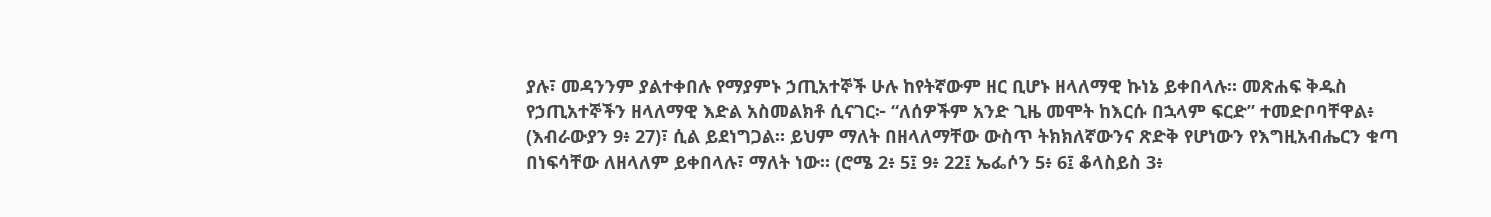ያሉ፣ መዳንንም ያልተቀበሉ የማያምኑ ኃጢአተኞች ሁሉ ከየትኛውም ዘር ቢሆኑ ዘላለማዊ ኩነኔ ይቀበላሉ። መጽሐፍ ቅዱስ የኃጢአተኞችን ዘላለማዊ እድል አስመልክቶ ሲናገር፦ “ለሰዎችም አንድ ጊዜ መሞት ከእርሱ በኋላም ፍርድ” ተመድቦባቸዋል፥ (እብራውያን 9፥ 27)፣ ሲል ይደነግጋል። ይህም ማለት በዘላለማቸው ውስጥ ትክክለኛውንና ጽድቅ የሆነውን የእግዚአብሔርን ቁጣ በነፍሳቸው ለዘላለም ይቀበላሉ፣ ማለት ነው። (ሮሜ 2፥ 5፤ 9፥ 22፤ ኤፌሶን 5፥ 6፤ ቆላስይስ 3፥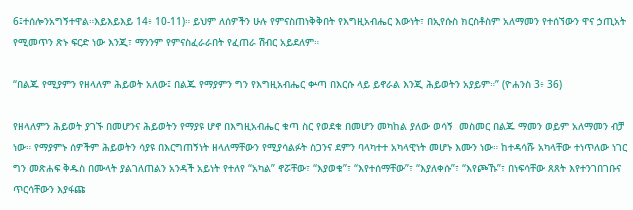6፤ተሰሎንአግኝተዋል።እይእይእይ 14፥ 10-11)። ይህም ለሰዎችን ሁሉ የምናስጠነቅቅበት የእግዚአብሔር እውነት፣ በኢየሱስ ክርስቶስም አለማመን የተሰኘውን ዋና ኃጢአት የሚመጥን ጽኑ ፍርድ ነው እንጂ፣ ማንንም የምናስፈራራበት የፈጠራ ሽብር አይደለም።

“በልጁ የሚያምን የዘላለም ሕይወት አለው፤ በልጁ የማያምን ግን የእግዚአብሔር ቍጣ በእርሱ ላይ ይኖራል እንጂ ሕይወትን አያይም።” (ዮሐንስ 3፥ 36)

የዘላለምን ሕይወት ያገኙ በመሆንና ሕይወትን የማያዩ ሆኖ በእግዚአብሔር ቁጣ ስር የወደቁ በመሆን መካከል ያለው ወሳኝ  መስመር በልጁ ማመን ወይም አለማመን ብቻ ነው። የማያምኑ ሰዎችም ሕይወትን ሳያዩ በእርግጠኝነት ዘላለማቸውን የሚያሳልፉት ስጋንና ደምን ባላካተተ አካላዊነት መሆኑ እሙን ነው። ከተዳሳሹ አካላቸው ተነጥለው ነገር ግን መጽሐፍ ቅዱስ በሙላት ያልገለጠልን አንዳች አይነት የተለየ “አካል” ኖሯቸው፣ “እያወቁ”፣ “እየተሰማቸው”፣ “እያለቀሱ”፣ “እየጮኹ”፣ በነፍሳቸው ጸጸት እየተንገበገቡና ጥርሳቸውን እያፋጩ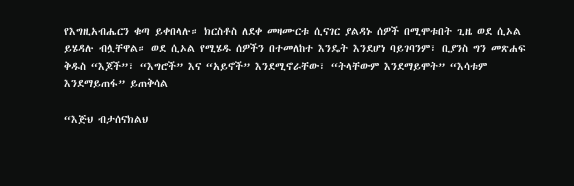የእግዚአብሔርን ቁጣ ይቀበላሉ። ክርስቶስ ለደቀ መዛሙርቱ ሲናገር ያልዳኑ ሰዎች በሚሞቱበት ጊዜ ወደ ሲኦል ይሄዳሉ ብሏቸዋል። ወደ ሲኦል የሚሄዱ ሰዎችን በተመለከተ እንዴት እንደሆነ ባይገባንም፣ ቢያንስ ግን መጽሐፍ ቅዱስ “እጆች”፣ “እግሮች” እና “አይኖች” እንደሚኖራቸው፣ “ትላቸውም እንደማይሞት” “እሳቱም እንደማይጠፋ” ይጠቅሳል

“እጅህ ብታሰናክልህ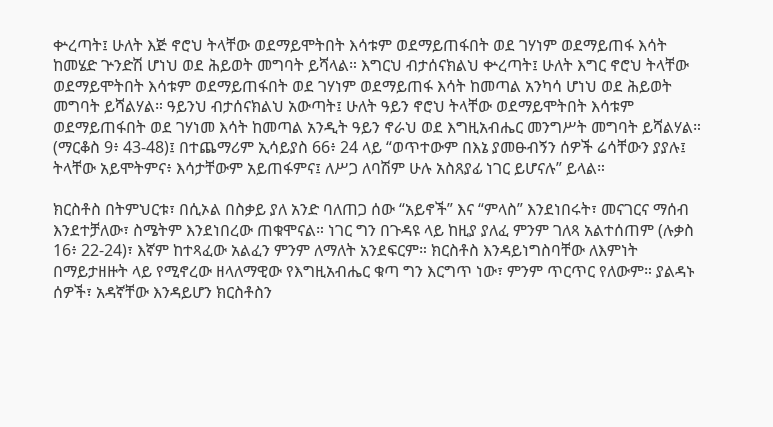ቍረጣት፤ ሁለት እጅ ኖሮህ ትላቸው ወደማይሞትበት እሳቱም ወደማይጠፋበት ወደ ገሃነም ወደማይጠፋ እሳት ከመሄድ ጕንድሽ ሆነህ ወደ ሕይወት መግባት ይሻላል። እግርህ ብታሰናክልህ ቍረጣት፤ ሁለት እግር ኖሮህ ትላቸው ወደማይሞትበት እሳቱም ወደማይጠፋበት ወደ ገሃነም ወደማይጠፋ እሳት ከመጣል አንካሳ ሆነህ ወደ ሕይወት መግባት ይሻልሃል። ዓይንህ ብታሰናክልህ አውጣት፤ ሁለት ዓይን ኖሮህ ትላቸው ወደማይሞትበት እሳቱም ወደማይጠፋበት ወደ ገሃነመ እሳት ከመጣል አንዲት ዓይን ኖራህ ወደ እግዚአብሔር መንግሥት መግባት ይሻልሃል። (ማርቆስ 9፥ 43-48)፤ በተጨማሪም ኢሳይያስ 66፥ 24 ላይ “ወጥተውም በእኔ ያመፁብኝን ሰዎች ሬሳቸውን ያያሉ፤ ትላቸው አይሞትምና፥ እሳታቸውም አይጠፋምና፤ ለሥጋ ለባሽም ሁሉ አስጸያፊ ነገር ይሆናሉ” ይላል።

ክርስቶስ በትምህርቱ፣ በሲኦል በስቃይ ያለ አንድ ባለጠጋ ሰው “አይኖች” እና “ምላስ” እንደነበሩት፣ መናገርና ማሰብ እንደተቻለው፣ ስሜትም እንደነበረው ጠቁሞናል። ነገር ግን በጉዳዩ ላይ ከዚያ ያለፈ ምንም ገለጻ አልተሰጠም (ሉቃስ 16፥ 22-24)፣ እኛም ከተጻፈው አልፈን ምንም ለማለት አንደፍርም። ክርስቶስ እንዳይነግስባቸው ለእምነት በማይታዘዙት ላይ የሚኖረው ዘላለማዊው የእግዚአብሔር ቁጣ ግን እርግጥ ነው፣ ምንም ጥርጥር የለውም። ያልዳኑ ሰዎች፣ አዳኛቸው እንዳይሆን ክርስቶስን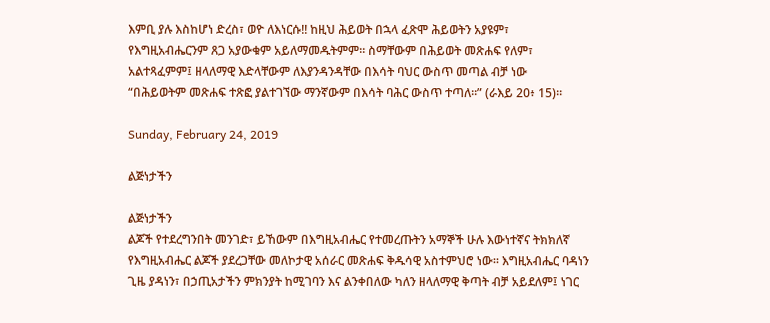እምቢ ያሉ እስከሆነ ድረስ፣ ወዮ ለእነርሱ!! ከዚህ ሕይወት በኋላ ፈጽሞ ሕይወትን አያዩም፣ የእግዚአብሔርንም ጸጋ አያውቁም አይለማመዱትምም። ስማቸውም በሕይወት መጽሐፍ የለም፣ አልተጻፈምም፤ ዘላለማዊ እድላቸውም ለእያንዳንዳቸው በእሳት ባህር ውስጥ መጣል ብቻ ነው
“በሕይወትም መጽሐፍ ተጽፎ ያልተገኘው ማንኛውም በእሳት ባሕር ውስጥ ተጣለ።” (ራእይ 20፥ 15)።

Sunday, February 24, 2019

ልጅነታችን

ልጅነታችን
ልጆች የተደረግንበት መንገድ፣ ይኸውም በእግዚአብሔር የተመረጡትን አማኞች ሁሉ እውነተኛና ትክክለኛ የእግዚአብሔር ልጆች ያደረጋቸው መለኮታዊ አሰራር መጽሐፍ ቅዱሳዊ አስተምህሮ ነው። እግዚአብሔር ባዳነን ጊዜ ያዳነን፣ በኃጢአታችን ምክንያት ከሚገባን እና ልንቀበለው ካለን ዘላለማዊ ቅጣት ብቻ አይደለም፤ ነገር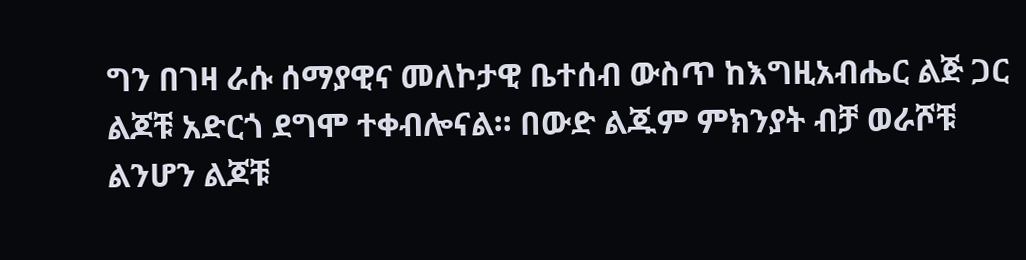ግን በገዛ ራሱ ሰማያዊና መለኮታዊ ቤተሰብ ውስጥ ከእግዚአብሔር ልጅ ጋር ልጆቹ አድርጎ ደግሞ ተቀብሎናል። በውድ ልጁም ምክንያት ብቻ ወራሾቹ ልንሆን ልጆቹ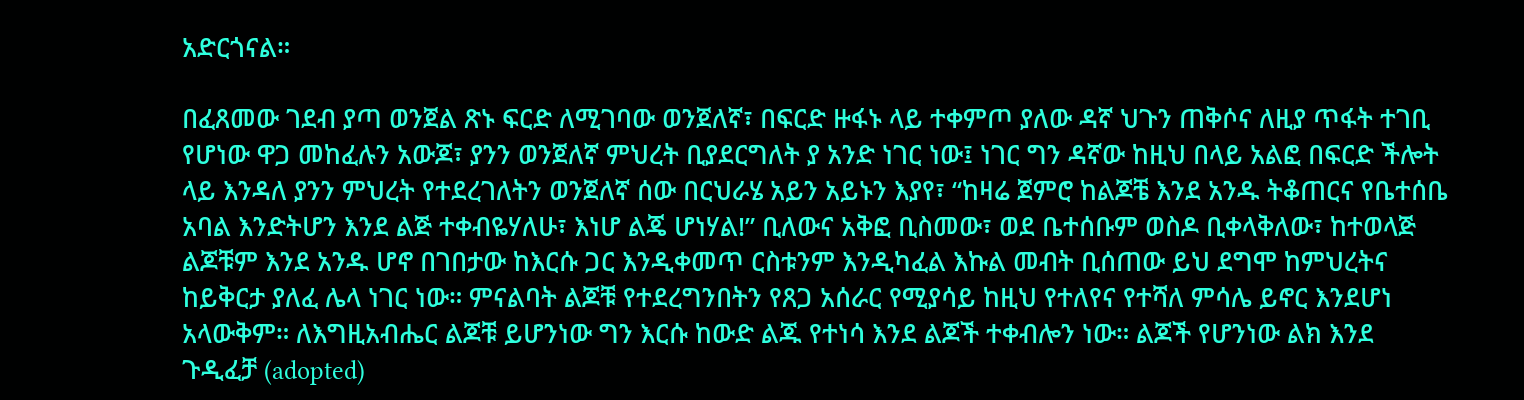አድርጎናል።

በፈጸመው ገደብ ያጣ ወንጀል ጽኑ ፍርድ ለሚገባው ወንጀለኛ፣ በፍርድ ዙፋኑ ላይ ተቀምጦ ያለው ዳኛ ህጉን ጠቅሶና ለዚያ ጥፋት ተገቢ የሆነው ዋጋ መከፈሉን አውጆ፣ ያንን ወንጀለኛ ምህረት ቢያደርግለት ያ አንድ ነገር ነው፤ ነገር ግን ዳኛው ከዚህ በላይ አልፎ በፍርድ ችሎት ላይ እንዳለ ያንን ምህረት የተደረገለትን ወንጀለኛ ሰው በርህራሄ አይን አይኑን እያየ፣ “ከዛሬ ጀምሮ ከልጆቼ እንደ አንዱ ትቆጠርና የቤተሰቤ አባል እንድትሆን እንደ ልጅ ተቀብዬሃለሁ፣ እነሆ ልጄ ሆነሃል!” ቢለውና አቅፎ ቢስመው፣ ወደ ቤተሰቡም ወስዶ ቢቀላቅለው፣ ከተወላጅ ልጆቹም እንደ አንዱ ሆኖ በገበታው ከእርሱ ጋር እንዲቀመጥ ርስቱንም እንዲካፈል እኩል መብት ቢሰጠው ይህ ደግሞ ከምህረትና ከይቅርታ ያለፈ ሌላ ነገር ነው። ምናልባት ልጆቹ የተደረግንበትን የጸጋ አሰራር የሚያሳይ ከዚህ የተለየና የተሻለ ምሳሌ ይኖር እንደሆነ አላውቅም። ለእግዚአብሔር ልጆቹ ይሆንነው ግን እርሱ ከውድ ልጁ የተነሳ እንደ ልጆች ተቀብሎን ነው። ልጆች የሆንነው ልክ እንደ ጉዲፈቻ (adopted)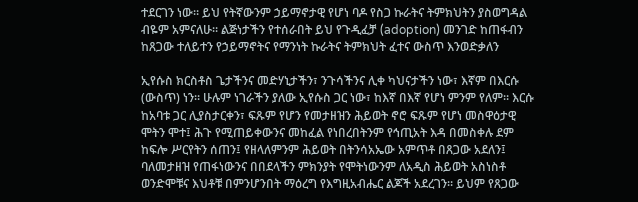ተደርገን ነው። ይህ የትኛውንም ኃይማኖታዊ የሆነ ባዶ የስጋ ኩራትና ትምክህትን ያስወግዳል ብዬም አምናለሁ። ልጅነታችን የተሰራበት ይህ የጉዲፈቻ (adoption) መንገድ ከጠፋብን ከጸጋው ተለይተን የኃይማኖትና የማንነት ኩራትና ትምክህት ፈተና ውስጥ እንወድቃለን

ኢየሱስ ክርስቶስ ጌታችንና መድሃኒታችን፣ ንጉሳችንና ሊቀ ካህናታችን ነው፣ እኛም በእርሱ (ውስጥ) ነን። ሁሉም ነገራችን ያለው ኢየሱስ ጋር ነው፣ ከእኛ በእኛ የሆነ ምንም የለም። እርሱ ከአባቱ ጋር ሊያስታርቀን፣ ፍጹም የሆን የመታዘዝን ሕይወት ኖሮ ፍጹም የሆነ መስዋዕታዊ ሞትን ሞተ፤ ሕጉ የሚጠይቀውንና መከፈል የነበረበትንም የኅጢአት እዳ በመስቀሉ ደም ከፍሎ ሥርየትን ሰጠን፤ የዘላለምንም ሕይወት በትንሳአኤው አምጥቶ በጸጋው አደለን፤ ባለመታዘዝ የጠፋነውንና በበደላችን ምክንያት የሞትነውንም ለአዲስ ሕይወት አስነስቶ ወንድሞቹና እህቶቹ በምንሆንበት ማዕረግ የእግዚአብሔር ልጆች አደረገን። ይህም የጸጋው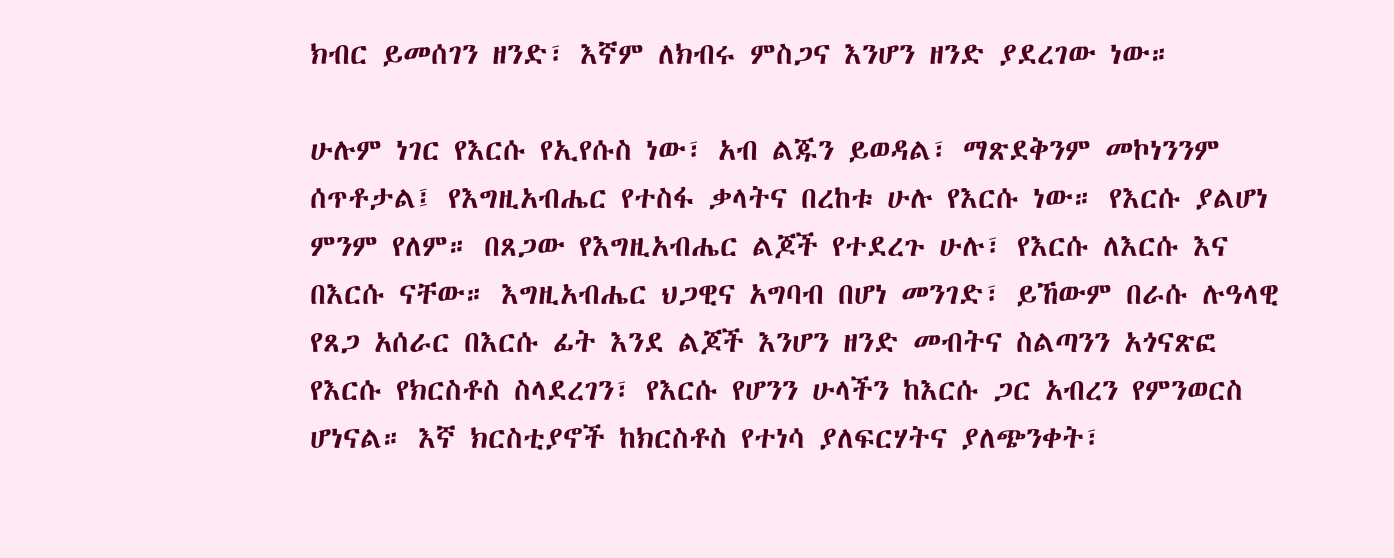ክብር ይመሰገን ዘንድ፣ እኛም ለክብሩ ምስጋና እንሆን ዘንድ ያደረገው ነው።

ሁሉም ነገር የእርሱ የኢየሱስ ነው፣ አብ ልጁን ይወዳል፣ ማጽደቅንም መኮነንንም ሰጥቶታል፤ የእግዚአብሔር የተስፋ ቃላትና በረከቱ ሁሉ የእርሱ ነው። የእርሱ ያልሆነ ምንም የለም። በጸጋው የእግዚአብሔር ልጆች የተደረጉ ሁሉ፣ የእርሱ ለእርሱ እና በእርሱ ናቸው። እግዚአብሔር ህጋዊና አግባብ በሆነ መንገድ፣ ይኸውም በራሱ ሉዓላዊ የጸጋ አሰራር በእርሱ ፊት እንደ ልጆች እንሆን ዘንድ መብትና ስልጣንን አጎናጽፎ የእርሱ የክርስቶስ ስላደረገን፣ የእርሱ የሆንን ሁላችን ከእርሱ ጋር አብረን የምንወርስ ሆነናል። እኛ ክርስቲያኖች ከክርስቶስ የተነሳ ያለፍርሃትና ያለጭንቀት፣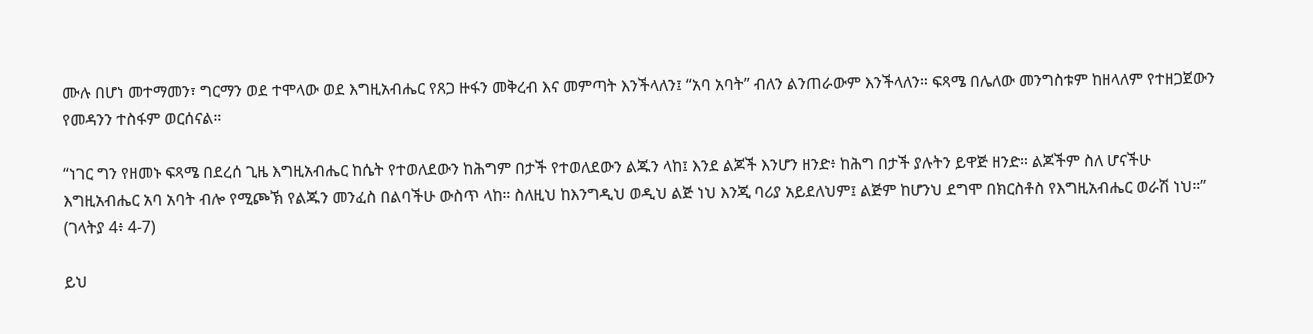ሙሉ በሆነ መተማመን፣ ግርማን ወደ ተሞላው ወደ እግዚአብሔር የጸጋ ዙፋን መቅረብ እና መምጣት እንችላለን፤ “አባ አባት” ብለን ልንጠራውም እንችላለን። ፍጻሜ በሌለው መንግስቱም ከዘላለም የተዘጋጀውን የመዳንን ተስፋም ወርሰናል።

“ነገር ግን የዘመኑ ፍጻሜ በደረሰ ጊዜ እግዚአብሔር ከሴት የተወለደውን ከሕግም በታች የተወለደውን ልጁን ላከ፤ እንደ ልጆች እንሆን ዘንድ፥ ከሕግ በታች ያሉትን ይዋጅ ዘንድ። ልጆችም ስለ ሆናችሁ እግዚአብሔር አባ አባት ብሎ የሚጮኽ የልጁን መንፈስ በልባችሁ ውስጥ ላከ። ስለዚህ ከእንግዲህ ወዲህ ልጅ ነህ እንጂ ባሪያ አይደለህም፤ ልጅም ከሆንህ ደግሞ በክርስቶስ የእግዚአብሔር ወራሽ ነህ።” (ገላትያ 4፥ 4-7)

ይህ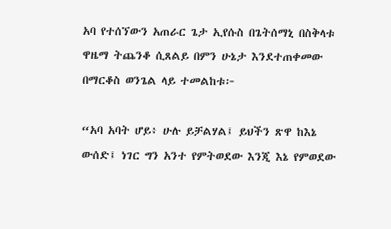አባ የተሰኘውን አጠራር ጌታ ኢየሱስ በጌትሰማኒ በስቅላቱ ዋዜማ ትጨንቆ ሲጸልይ በምን ሁኔታ እንደተጠቀመው በማርቆስ ወንጌል ላይ ተመልከቱ፦

“አባ አባት ሆይ፥ ሁሉ ይቻልሃል፤ ይህችን ጽዋ ከእኔ ውሰድ፤ ነገር ግን አንተ የምትወደው እንጂ እኔ የምወደው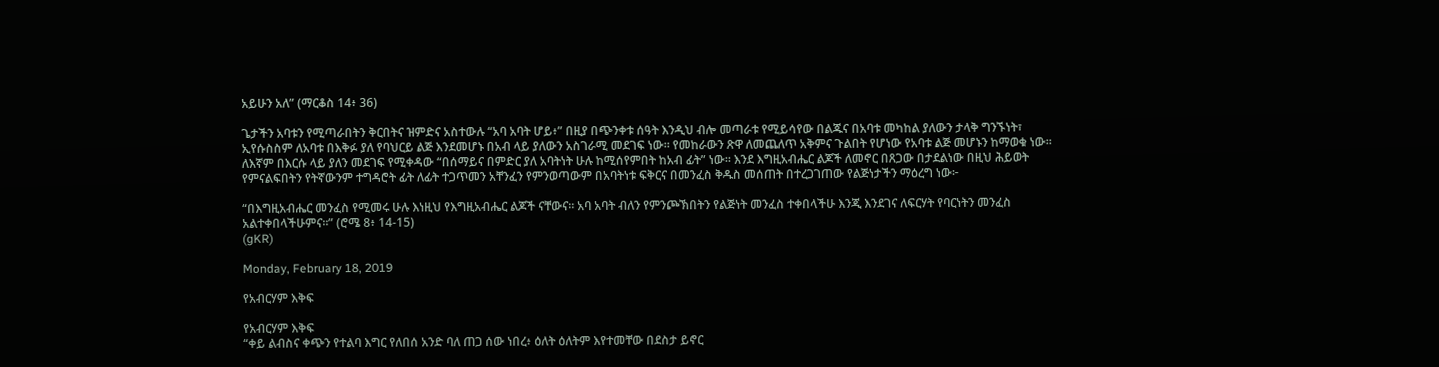አይሁን አለ” (ማርቆስ 14፥ 36)

ጌታችን አባቱን የሚጣራበትን ቅርበትና ዝምድና አስተውሉ “አባ አባት ሆይ፥” በዚያ በጭንቀቱ ሰዓት እንዲህ ብሎ መጣራቱ የሚይሳየው በልጁና በአባቱ መካከል ያለውን ታላቅ ግንኙነት፣ ኢየሱስስም ለአባቱ በእቅፉ ያለ የባህርይ ልጅ እንደመሆኑ በአብ ላይ ያለውን አስገራሚ መደገፍ ነው። የመከራውን ጽዋ ለመጨለጥ አቅምና ጉልበት የሆነው የአባቱ ልጅ መሆኑን ከማወቁ ነው። ለእኛም በእርሱ ላይ ያለን መደገፍ የሚቀዳው “በሰማይና በምድር ያለ አባትነት ሁሉ ከሚሰየምበት ከአብ ፊት” ነው። እንደ እግዚአብሔር ልጆች ለመኖር በጸጋው በታደልነው በዚህ ሕይወት የምናልፍበትን የትኛውንም ተግዳሮት ፊት ለፊት ተጋጥመን አቸንፈን የምንወጣውም በአባትነቱ ፍቅርና በመንፈስ ቅዱስ መሰጠት በተረጋገጠው የልጅነታችን ማዕረግ ነው፦

“በእግዚአብሔር መንፈስ የሚመሩ ሁሉ እነዚህ የእግዚአብሔር ልጆች ናቸውና። አባ አባት ብለን የምንጮኽበትን የልጅነት መንፈስ ተቀበላችሁ እንጂ እንደገና ለፍርሃት የባርነትን መንፈስ አልተቀበላችሁምና።” (ሮሜ 8፥ 14-15)
(gKR)

Monday, February 18, 2019

የአብርሃም እቅፍ

የአብርሃም እቅፍ
“ቀይ ልብስና ቀጭን የተልባ እግር የለበሰ አንድ ባለ ጠጋ ሰው ነበረ፥ ዕለት ዕለትም እየተመቸው በደስታ ይኖር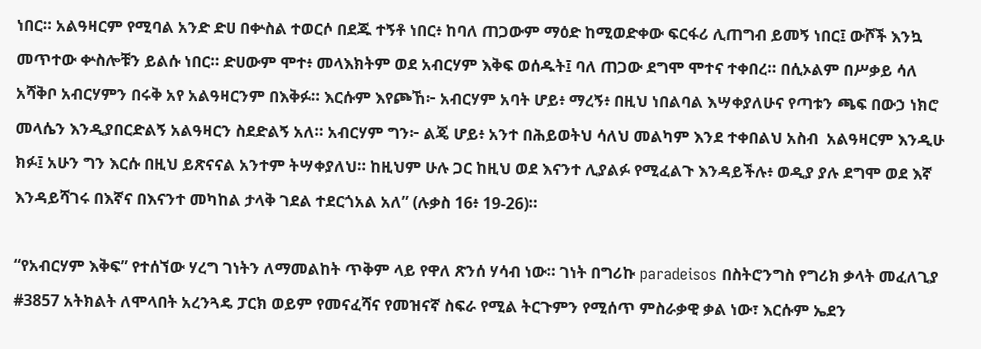ነበር። አልዓዛርም የሚባል አንድ ድሀ በቍስል ተወርሶ በደጁ ተኝቶ ነበር፥ ከባለ ጠጋውም ማዕድ ከሚወድቀው ፍርፋሪ ሊጠግብ ይመኝ ነበር፤ ውሾች እንኳ መጥተው ቍስሎቹን ይልሱ ነበር። ድሀውም ሞተ፥ መላእክትም ወደ አብርሃም እቅፍ ወሰዱት፤ ባለ ጠጋው ደግሞ ሞተና ተቀበረ። በሲኦልም በሥቃይ ሳለ አሻቅቦ አብርሃምን በሩቅ አየ አልዓዛርንም በእቅፉ። እርሱም እየጮኸ፦ አብርሃም አባት ሆይ፥ ማረኝ፥ በዚህ ነበልባል እሣቀያለሁና የጣቱን ጫፍ በውኃ ነክሮ መላሴን እንዲያበርድልኝ አልዓዛርን ስደድልኝ አለ። አብርሃም ግን፦ ልጄ ሆይ፥ አንተ በሕይወትህ ሳለህ መልካም እንደ ተቀበልህ አስብ  አልዓዛርም እንዲሁ ክፉ፤ አሁን ግን እርሱ በዚህ ይጽናናል አንተም ትሣቀያለህ። ከዚህም ሁሉ ጋር ከዚህ ወደ እናንተ ሊያልፉ የሚፈልጉ እንዳይችሉ፥ ወዲያ ያሉ ደግሞ ወደ እኛ እንዳይሻገሩ በእኛና በእናንተ መካከል ታላቅ ገደል ተደርጎአል አለ” (ሉቃስ 16፥ 19-26)።

“የአብርሃም እቅፍ” የተሰኘው ሃረግ ገነትን ለማመልከት ጥቅም ላይ የዋለ ጽንሰ ሃሳብ ነው። ገነት በግሪኩ paradeisos በስትሮንግስ የግሪክ ቃላት መፈለጊያ #3857 አትክልት ለሞላበት አረንጓዴ ፓርክ ወይም የመናፈሻና የመዝናኛ ስፍራ የሚል ትርጉምን የሚሰጥ ምስራቃዊ ቃል ነው፣ እርሱም ኤደን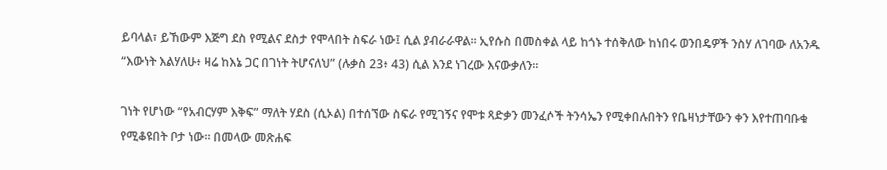ይባላል፣ ይኸውም እጅግ ደስ የሚልና ደስታ የሞላበት ስፍራ ነው፤ ሲል ያብራራዋል። ኢየሱስ በመስቀል ላይ ከጎኑ ተሰቅለው ከነበሩ ወንበዴዎች ንስሃ ለገባው ለአንዱ “እውነት እልሃለሁ፥ ዛሬ ከእኔ ጋር በገነት ትሆናለህ” (ሉቃስ 23፥ 43) ሲል እንደ ነገረው እናውቃለን።

ገነት የሆነው “የአብርሃም እቅፍ” ማለት ሃደስ (ሲኦል) በተሰኘው ስፍራ የሚገኝና የሞቱ ጻድቃን መንፈሶች ትንሳኤን የሚቀበሉበትን የቤዛነታቸውን ቀን እየተጠባቡቁ የሚቆዩበት ቦታ ነው። በመላው መጽሐፍ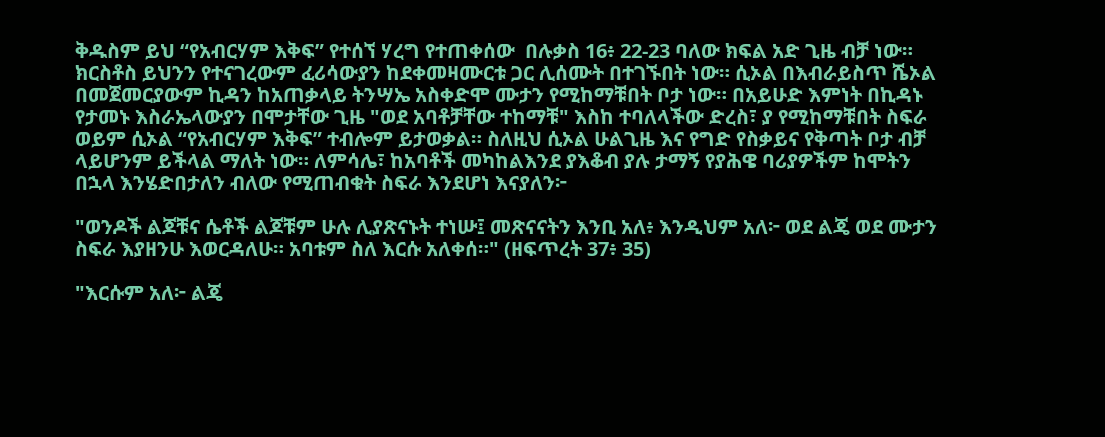ቅዱስም ይህ “የአብርሃም እቅፍ” የተሰኘ ሃረግ የተጠቀሰው  በሉቃስ 16፥ 22-23 ባለው ክፍል አድ ጊዜ ብቻ ነው። ክርስቶስ ይህንን የተናገረውም ፈሪሳውያን ከደቀመዛሙርቱ ጋር ሊሰሙት በተገኙበት ነው። ሲኦል በእብራይስጥ ሼኦል በመጀመርያውም ኪዳን ከአጠቃላይ ትንሣኤ አስቀድሞ ሙታን የሚከማቹበት ቦታ ነው። በአይሁድ እምነት በኪዳኑ የታመኑ እስራኤላውያን በሞታቸው ጊዜ "ወደ አባቶቻቸው ተከማቹ" እስከ ተባለላችው ድረስ፣ ያ የሚከማቹበት ስፍራ ወይም ሲኦል “የአብርሃም እቅፍ” ተብሎም ይታወቃል። ስለዚህ ሲኦል ሁልጊዜ እና የግድ የስቃይና የቅጣት ቦታ ብቻ ላይሆንም ይችላል ማለት ነው። ለምሳሌ፣ ከአባቶች መካከልእንደ ያእቆብ ያሉ ታማኝ የያሕዌ ባሪያዎችም ከሞትን በኋላ እንሄድበታለን ብለው የሚጠብቁት ስፍራ እንደሆነ እናያለን፦

"ወንዶች ልጆቹና ሴቶች ልጆቹም ሁሉ ሊያጽናኑት ተነሡ፤ መጽናናትን እንቢ አለ፥ እንዲህም አለ፦ ወደ ልጄ ወደ ሙታን ስፍራ እያዘንሁ እወርዳለሁ። አባቱም ስለ እርሱ አለቀሰ።" (ዘፍጥረት 37፥ 35)

"እርሱም አለ፦ ልጄ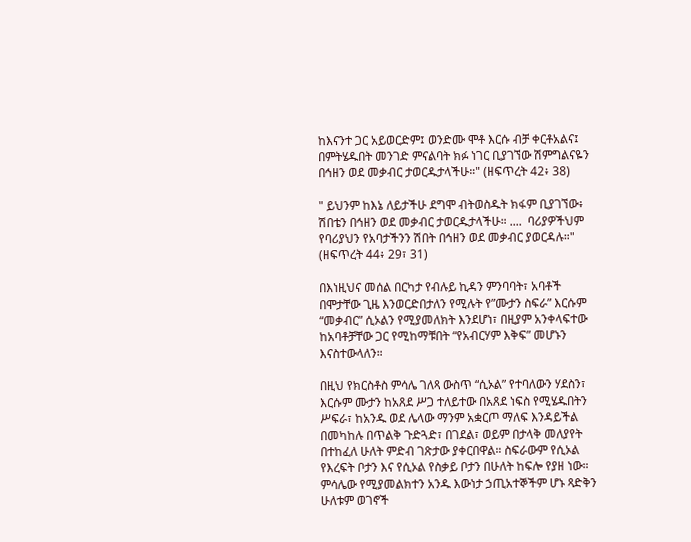ከእናንተ ጋር አይወርድም፤ ወንድሙ ሞቶ እርሱ ብቻ ቀርቶአልና፤ በምትሄዱበት መንገድ ምናልባት ክፉ ነገር ቢያገኘው ሽምግልናዬን በኅዘን ወደ መቃብር ታወርዱታላችሁ።" (ዘፍጥረት 42፥ 38)

" ይህንም ከእኔ ለይታችሁ ደግሞ ብትወስዱት ክፋም ቢያገኘው፥ ሽበቴን በኅዘን ወደ መቃብር ታወርዱታላችሁ። ....  ባሪያዎችህም የባሪያህን የአባታችንን ሽበት በኅዘን ወደ መቃብር ያወርዳሉ።" (ዘፍጥረት 44፥ 29፣ 31)

በእነዚህና መሰል በርካታ የብሉይ ኪዳን ምንባባት፣ አባቶች በሞታቸው ጊዜ እንወርድበታለን የሚሉት የ”ሙታን ስፍራ” እርሱም “መቃብር” ሲኦልን የሚያመለክት እንደሆነ፣ በዚያም አንቀላፍተው ከአባቶቻቸው ጋር የሚከማቹበት “የአብርሃም እቅፍ” መሆኑን እናስተውላለን።

በዚህ የክርስቶስ ምሳሌ ገለጻ ውስጥ “ሲኦል” የተባለውን ሃደስን፣ እርሱም ሙታን ከአጸደ ሥጋ ተለይተው በአጸደ ነፍስ የሚሄዱበትን ሥፍራ፣ ከአንዱ ወደ ሌላው ማንም አቋርጦ ማለፍ እንዳይችል  በመካከሉ በጥልቅ ጉድጓድ፣ በገደል፣ ወይም በታላቅ መለያየት በተከፈለ ሁለት ምድብ ገጽታው ያቀርበዋል። ስፍራውም የሲኦል የእረፍት ቦታን እና የሲኦል የስቃይ ቦታን በሁለት ከፍሎ የያዘ ነው። ምሳሌው የሚያመልክተን አንዱ እውነታ ኃጢአተኞችም ሆኑ ጻድቅን ሁለቱም ወገኖች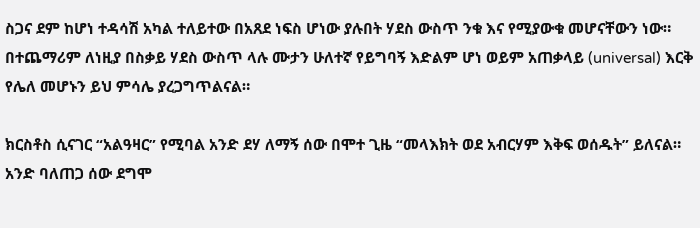ስጋና ደም ከሆነ ተዳሳሽ አካል ተለይተው በአጸደ ነፍስ ሆነው ያሉበት ሃደስ ውስጥ ንቁ እና የሚያውቁ መሆናቸውን ነው። በተጨማሪም ለነዚያ በስቃይ ሃደስ ውስጥ ላሉ ሙታን ሁለተኛ የይግባኝ እድልም ሆነ ወይም አጠቃላይ (universal) እርቅ የሌለ መሆኑን ይህ ምሳሌ ያረጋግጥልናል።

ክርስቶስ ሲናገር “አልዓዛር” የሚባል አንድ ደሃ ለማኝ ሰው በሞተ ጊዜ “መላእክት ወደ አብርሃም እቅፍ ወሰዱት” ይለናል። አንድ ባለጠጋ ሰው ደግሞ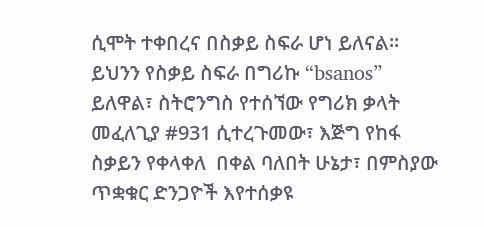ሲሞት ተቀበረና በስቃይ ስፍራ ሆነ ይለናል። ይህንን የስቃይ ስፍራ በግሪኩ “bsanos” ይለዋል፣ ስትሮንግስ የተሰኘው የግሪክ ቃላት መፈለጊያ #931 ሲተረጉመው፣ እጅግ የከፋ ስቃይን የቀላቀለ  በቀል ባለበት ሁኔታ፣ በምስያው ጥቋቁር ድንጋዮች እየተሰቃዩ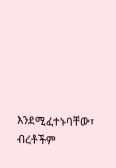እንደሚፈተኑባቸው፣ ብረቶችም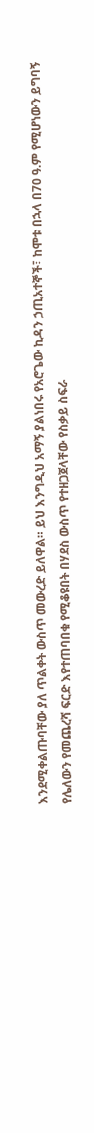እንደሚቀልጡባቸው ያለ ጥልቀት ውስጥ መውረድ ይለዋል። ይህ እንግዲህ አማኝ ያልነበሩ የአሮጌው ኪዳን ኃጢአተኞች፣ ከሞቱ በኋላ በ70 ዓ.ም የሚሆነውን ይግባኝ የሌለውን የመጨረሻ ፍርድ እየተጠባበቁ የሚቆዩበት በሃደስ ውስጥ የተዘጋጀላቸው የስቃይ ስፍራ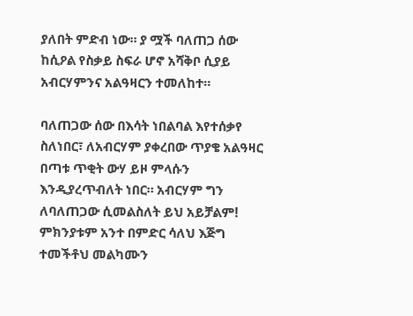ያለበት ምድብ ነው። ያ ሟች ባለጠጋ ሰው ከሲዖል የስቃይ ስፍራ ሆኖ አሻቅቦ ሲያይ አብርሃምንና አልዓዛርን ተመለከተ።

ባለጠጋው ሰው በእሳት ነበልባል እየተሰቃየ ስለነበር፣ ለአብርሃም ያቀረበው ጥያቄ አልዓዛር በጣቱ ጥቂት ውሃ ይዞ ምላሱን እንዲያረጥብለት ነበር። አብርሃም ግን ለባለጠጋው ሲመልስለት ይህ አይቻልም! ምክንያቱም አንተ በምድር ሳለህ እጅግ ተመችቶህ መልካሙን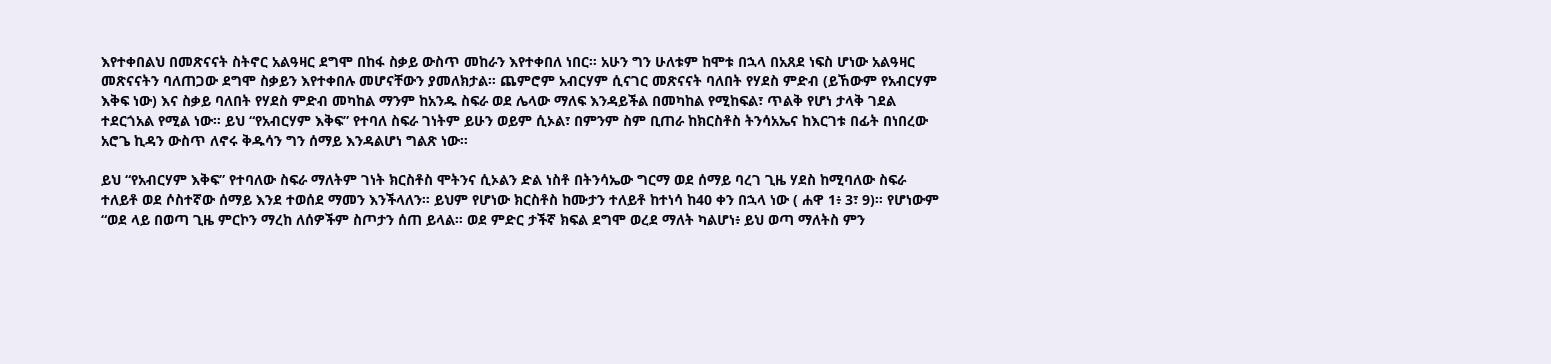እየተቀበልህ በመጽናናት ስትኖር አልዓዛር ደግሞ በከፋ ስቃይ ውስጥ መከራን እየተቀበለ ነበር። አሁን ግን ሁለቱም ከሞቱ በኋላ በአጸደ ነፍስ ሆነው አልዓዛር መጽናናትን ባለጠጋው ደግሞ ስቃይን እየተቀበሉ መሆናቸውን ያመለክታል። ጨምሮም አብርሃም ሲናገር መጽናናት ባለበት የሃደስ ምድብ (ይኸውም የአብርሃም እቅፍ ነው) እና ስቃይ ባለበት የሃደስ ምድብ መካከል ማንም ከአንዱ ስፍራ ወደ ሌላው ማለፍ እንዳይችል በመካከል የሚከፍል፣ ጥልቅ የሆነ ታላቅ ገደል ተደርጎአል የሚል ነው። ይህ “የአብርሃም እቅፍ” የተባለ ስፍራ ገነትም ይሁን ወይም ሲኦል፣ በምንም ስም ቢጠራ ከክርስቶስ ትንሳአኤና ከእርገቱ በፊት በነበረው አሮጌ ኪዳን ውስጥ ለኖሩ ቅዱሳን ግን ሰማይ እንዳልሆነ ግልጽ ነው።

ይህ “የአብርሃም እቅፍ” የተባለው ስፍራ ማለትም ገነት ክርስቶስ ሞትንና ሲኦልን ድል ነስቶ በትንሳኤው ግርማ ወደ ሰማይ ባረገ ጊዜ ሃደስ ከሚባለው ስፍራ ተለይቶ ወደ ሶስተኛው ሰማይ እንደ ተወሰደ ማመን እንችላለን። ይህም የሆነው ክርስቶስ ከሙታን ተለይቶ ከተነሳ ከ40 ቀን በኋላ ነው ( ሐዋ 1፥ 3፣ 9)። የሆነውም “ወደ ላይ በወጣ ጊዜ ምርኮን ማረከ ለሰዎችም ስጦታን ሰጠ ይላል። ወደ ምድር ታችኛ ክፍል ደግሞ ወረደ ማለት ካልሆነ፥ ይህ ወጣ ማለትስ ምን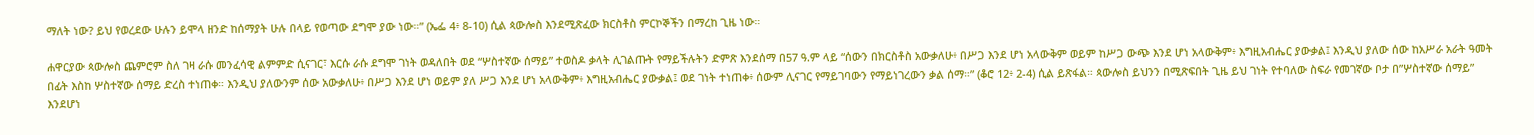ማለት ነው? ይህ የወረደው ሁሉን ይሞላ ዘንድ ከሰማያት ሁሉ በላይ የወጣው ደግሞ ያው ነው።” (ኤፌ 4፥ 8-10) ሲል ጳውሎስ እንደሚጽፈው ክርስቶስ ምርኮኞችን በማረከ ጊዜ ነው።

ሐዋርያው ጳውሎስ ጨምሮም ስለ ገዛ ራሱ መንፈሳዊ ልምምድ ሲናገር፣ እርሱ ራሱ ደግሞ ገነት ወዳለበት ወደ “ሦስተኛው ሰማይ” ተወስዶ ቃላት ሊገልጡት የማይችሉትን ድምጽ እንደሰማ በ57 ዓ.ም ላይ “ሰውን በክርስቶስ አውቃለሁ፥ በሥጋ እንደ ሆነ አላውቅም ወይም ከሥጋ ውጭ እንደ ሆነ አላውቅም፥ እግዚአብሔር ያውቃል፤ እንዲህ ያለው ሰው ከአሥራ አራት ዓመት በፊት እስከ ሦስተኛው ሰማይ ድረስ ተነጠቀ። እንዲህ ያለውንም ሰው አውቃለሁ፥ በሥጋ እንደ ሆነ ወይም ያለ ሥጋ እንደ ሆነ አላውቅም፥ እግዚአብሔር ያውቃል፤ ወደ ገነት ተነጠቀ፥ ሰውም ሊናገር የማይገባውን የማይነገረውን ቃል ሰማ።” (ቆሮ 12፥ 2-4) ሲል ይጽፋል። ጳውሎስ ይህንን በሚጽፍበት ጊዜ ይህ ገነት የተባለው ስፍራ የመገኛው ቦታ በ”ሦስተኛው ሰማይ” እንደሆነ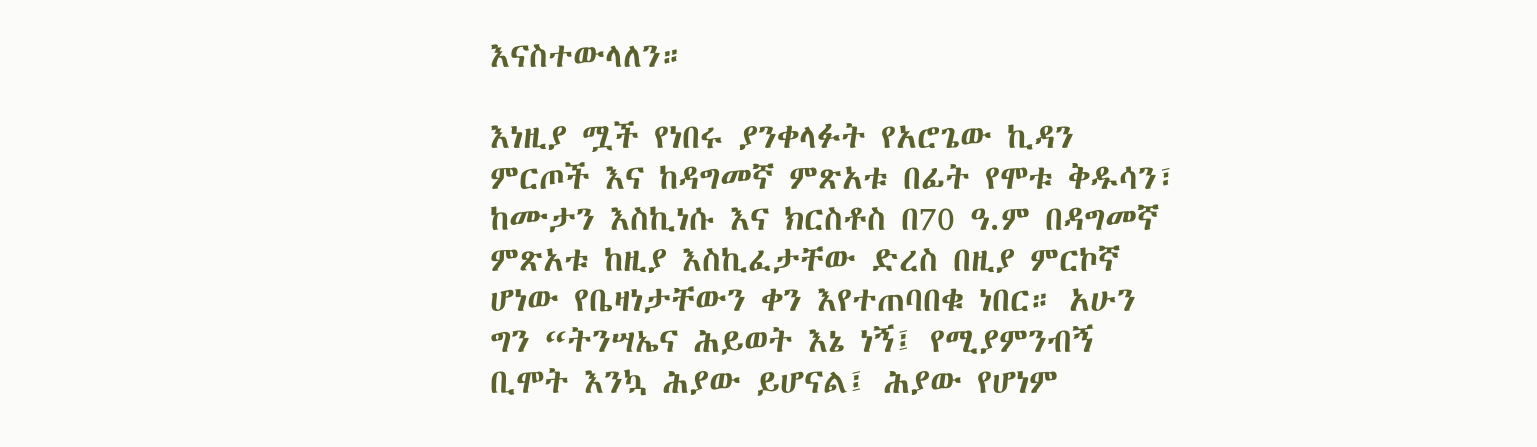እናስተውላለን።

እነዚያ ሟች የነበሩ ያንቀላፉት የአሮጌው ኪዳን ምርጦች እና ከዳግመኛ ምጽአቱ በፊት የሞቱ ቅዱሳን፣ ከሙታን እስኪነሱ እና ክርስቶስ በ70 ዓ.ም በዳግመኛ ምጽአቱ ከዚያ እስኪፈታቸው ድረስ በዚያ ምርኮኛ ሆነው የቤዛነታቸውን ቀን እየተጠባበቁ ነበር። አሁን ግን “ትንሣኤና ሕይወት እኔ ነኝ፤ የሚያምንብኝ ቢሞት እንኳ ሕያው ይሆናል፤ ሕያው የሆነም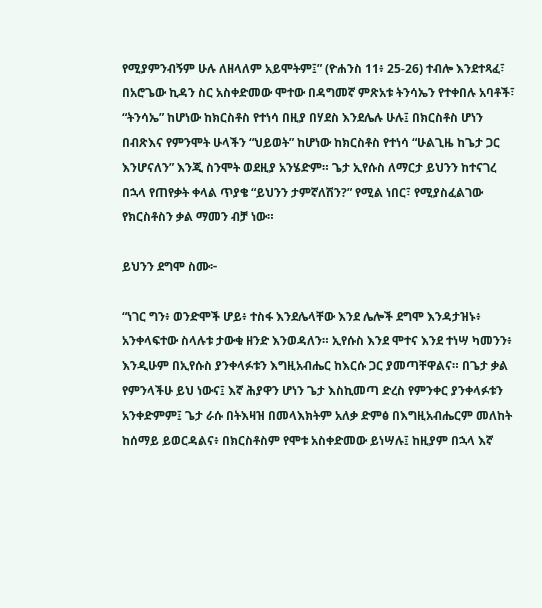የሚያምንብኝም ሁሉ ለዘላለም አይሞትም፤” (ዮሐንስ 11፥ 25-26) ተብሎ እንደተጻፈ፣ በአሮጌው ኪዳን ስር አስቀድመው ሞተው በዳግመኛ ምጽአቱ ትንሳኤን የተቀበሉ አባቶች፣ “ትንሳኤ” ከሆነው ከክርስቶስ የተነሳ በዚያ በሃደስ እንደሌሉ ሁሉ፤ በክርስቶስ ሆነን በብጽእና የምንሞት ሁላችን “ህይወት” ከሆነው ከክርስቶስ የተነሳ “ሁልጊዜ ከጌታ ጋር እንሆናለን” እንጂ ስንሞት ወደዚያ አንሄድም። ጌታ ኢየሱስ ለማርታ ይህንን ከተናገረ በኋላ የጠየቃት ቀላል ጥያቄ “ይህንን ታምኛለሽን?” የሚል ነበር፣ የሚያስፈልገው የክርስቶስን ቃል ማመን ብቻ ነው።

ይህንን ደግሞ ስሙ፦

“ነገር ግን፥ ወንድሞች ሆይ፥ ተስፋ እንደሌላቸው እንደ ሌሎች ደግሞ እንዳታዝኑ፥ አንቀላፍተው ስላሉቱ ታውቁ ዘንድ እንወዳለን። ኢየሱስ እንደ ሞተና እንደ ተነሣ ካመንን፥ እንዲሁም በኢየሱስ ያንቀላፉቱን እግዚአብሔር ከእርሱ ጋር ያመጣቸዋልና። በጌታ ቃል የምንላችሁ ይህ ነውና፤ እኛ ሕያዋን ሆነን ጌታ እስኪመጣ ድረስ የምንቀር ያንቀላፉቱን አንቀድምም፤ ጌታ ራሱ በትእዛዝ በመላእክትም አለቃ ድምፅ በእግዚአብሔርም መለከት ከሰማይ ይወርዳልና፥ በክርስቶስም የሞቱ አስቀድመው ይነሣሉ፤ ከዚያም በኋላ እኛ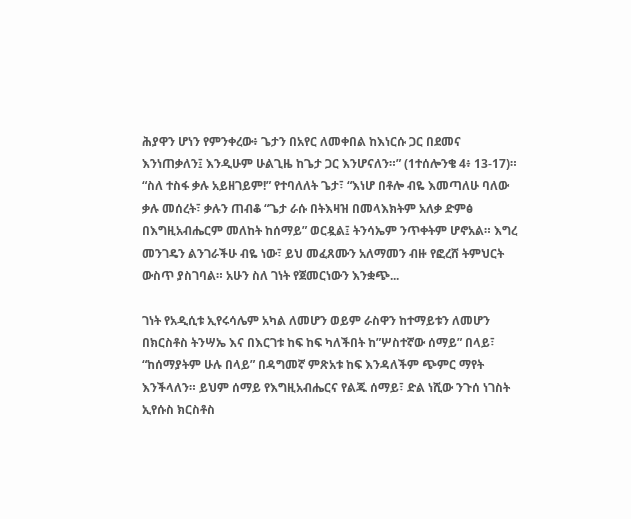ሕያዋን ሆነን የምንቀረው፥ ጌታን በአየር ለመቀበል ከእነርሱ ጋር በደመና እንነጠቃለን፤ እንዲሁም ሁልጊዜ ከጌታ ጋር እንሆናለን።” (1ተሰሎንቄ 4፥ 13-17)። “ስለ ተስፋ ቃሉ አይዘገይም!” የተባለለት ጌታ፣ “እነሆ በቶሎ ብዬ እመጣለሁ ባለው ቃሉ መሰረት፣ ቃሉን ጠብቆ “ጌታ ራሱ በትእዛዝ በመላእክትም አለቃ ድምፅ በእግዚአብሔርም መለከት ከሰማይ” ወርዷል፤ ትንሳኤም ንጥቀትም ሆኖአል። እግረ መንገዴን ልንገራችሁ ብዬ ነው፣ ይህ መፈጸሙን አለማመን ብዙ የፎረሸ ትምህርት ውስጥ ያስገባል። አሁን ስለ ገነት የጀመርነውን እንቋጭ...

ገነት የአዲሲቱ ኢየሩሳሌም አካል ለመሆን ወይም ራስዋን ከተማይቱን ለመሆን በክርስቶስ ትንሣኤ እና በእርገቱ ከፍ ከፍ ካለችበት ከ”ሦስተኛው ሰማይ” በላይ፣ “ከሰማያትም ሁሉ በላይ” በዳግመኛ ምጽአቱ ከፍ እንዳለችም ጭምር ማየት እንችላለን። ይህም ሰማይ የእግዚአብሔርና የልጁ ሰማይ፣ ድል ነሺው ንጉሰ ነገስት ኢየሱስ ክርስቶስ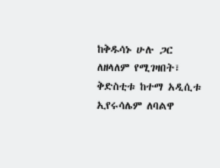ከቅዱሳኑ ሁሉ ጋር ለዘላለም የሚገዛበት፣ ቅድስቲቱ ከተማ አዲሲቱ ኢየሩሳሌም ለባልዋ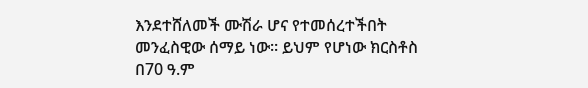እንደተሸለመች ሙሽራ ሆና የተመሰረተችበት መንፈስዊው ሰማይ ነው። ይህም የሆነው ክርስቶስ በ70 ዓ.ም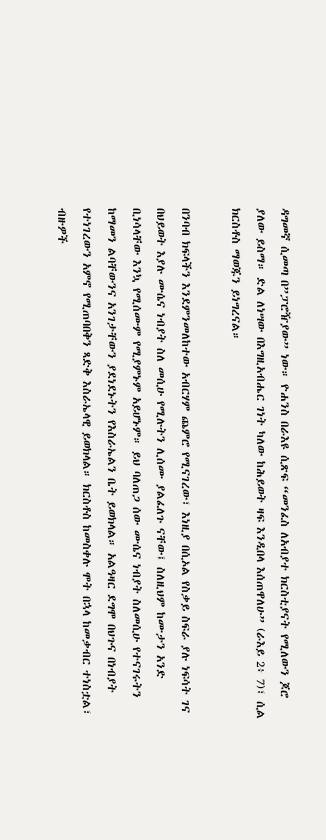ዳግመኛ ሲመጣ በ”ፓሮዥያው” ነው። ዮሐንስ በራእዩ ሲጽፍ “መንፈስ ለአብያተ ክርስቲያናት የሚለውን ጆሮ ያለው ይስማ። ድል ለነሣው በእግዚአብሔር ገነት ካለው ከሕይወት ዛፍ እንዲበላ እሰጠዋለሁ” (ራእይ 2፥ 7)፣ ሲል ክርስቶስ ማወጁን ይነግረናል።

በንባብ ክፍላችን እንደምንመለከተው አብርሃም ጨምሮ የሚናገረው፣ እነዚያ በሲኦል የስቃይ ስፍራ ያሉ ነፍሳት ገና በህይወት እያሉ ሙሴና ነብያት ስለ መሲሁ የሚሉትን ሊሰሙ ያልፈለጉ ናቸው፤ ስለዚህም ከሙታን አንድ ቢነሳላቸው እንኳ የሚሰሙም የሚያምኑም አይሆኑም። ይህ ባለጠጋ ሰው ሙሴና ነብያት ስለመሲሁ የተናገሩትን ከማመን ልባቸውንና አንገታቸውን ያደነደኑትን የእስራኤልን ቤት ይወክላል። አልዓዛር ደግሞ በህጉና በነብያት የተነገረውን አምኖ የሚጠባበቅን ጻድቅ እስራኤላዊ ይወክላል። ክርስቶስ ከመስቀሉ ሞት በኋላ ከመቃብር ተነስቷል፣ ብዙዎች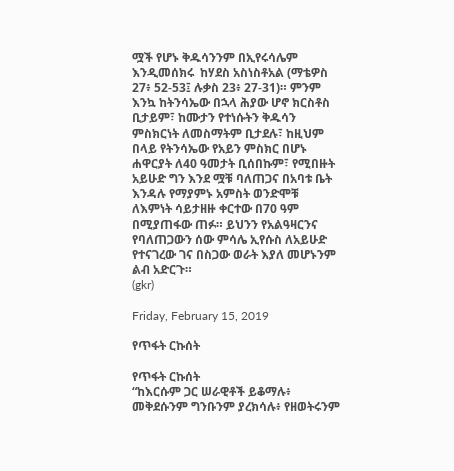ሟች የሆኑ ቅዱሳንንም በኢየሩሳሌም እንዲመሰክሩ  ከሃደስ አስነስቶአል (ማቴዎስ 27፥ 52-53፤ ሉቃስ 23፥ 27-31)። ምንም እንኳ ከትንሳኤው በኋላ ሕያው ሆኖ ክርስቶስ ቢታይም፣ ከሙታን የተነሱትን ቅዱሳን ምስክርነት ለመስማትም ቢታደሉ፣ ከዚህም በላይ የትንሳኤው የአይን ምስክር በሆኑ ሐዋርያት ለ40 ዓመታት ቢሰበኩም፣ የሚበዙት አይሁድ ግን እንደ ሟቹ ባለጠጋና በአባቱ ቤት እንዳሉ የማያምኑ አምስት ወንድሞቹ ለእምነት ሳይታዘዙ ቀርተው በ70 ዓም በሚያጠፋው ጠፉ። ይህንን የአልዓዛርንና የባለጠጋውን ሰው ምሳሌ ኢየሱስ ለአይሁድ የተናገረው ገና በስጋው ወራት እያለ መሆኑንም ልብ አድርጉ።
(gkr)

Friday, February 15, 2019

የጥፋት ርኩሰት

የጥፋት ርኩሰት
“ከእርሱም ጋር ሠራዊቶች ይቆማሉ፥ መቅደሱንም ግንቡንም ያረክሳሉ፥ የዘወትሩንም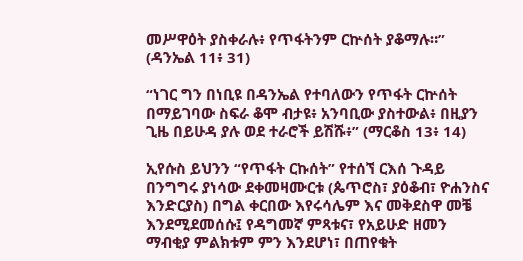መሥዋዕት ያስቀራሉ፥ የጥፋትንም ርኵሰት ያቆማሉ።” (ዳንኤል 11፥ 31)

“ነገር ግን በነቢዩ በዳንኤል የተባለውን የጥፋት ርኵሰት በማይገባው ስፍራ ቆሞ ብታዩ፥ አንባቢው ያስተውል፥ በዚያን ጊዜ በይሁዳ ያሉ ወደ ተራሮች ይሽሹ፥” (ማርቆስ 13፥ 14)

ኢየሱስ ይህንን “የጥፋት ርኩሰት” የተሰኘ ርእሰ ጉዳይ በንግግሩ ያነሳው ደቀመዛሙርቱ (ጴጥሮስ፣ ያዕቆብ፣ ዮሐንስና እንድርያስ) በግል ቀርበው እየሩሳሌም እና መቅደስዋ መቼ እንደሚደመሰሱ፤ የዳግመኛ ምጻቱና፣ የአይሁድ ዘመን ማብቂያ ምልክቱም ምን እንደሆነ፣ በጠየቁት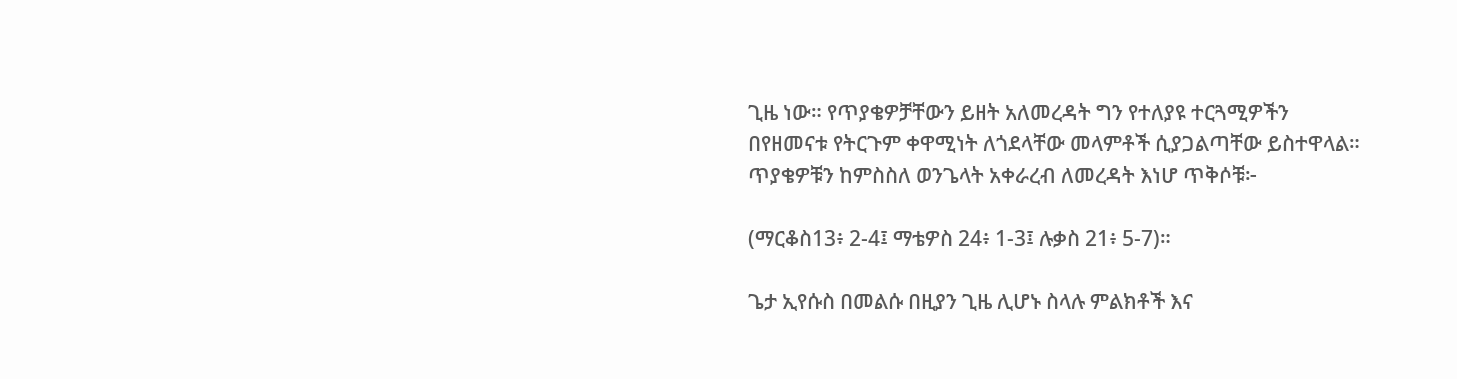ጊዜ ነው። የጥያቄዎቻቸውን ይዘት አለመረዳት ግን የተለያዩ ተርጓሚዎችን በየዘመናቱ የትርጉም ቀዋሚነት ለጎደላቸው መላምቶች ሲያጋልጣቸው ይስተዋላል። ጥያቄዎቹን ከምስስለ ወንጌላት አቀራረብ ለመረዳት እነሆ ጥቅሶቹ፦

(ማርቆስ13፥ 2-4፤ ማቴዎስ 24፥ 1-3፤ ሉቃስ 21፥ 5-7)።

ጌታ ኢየሱስ በመልሱ በዚያን ጊዜ ሊሆኑ ስላሉ ምልክቶች እና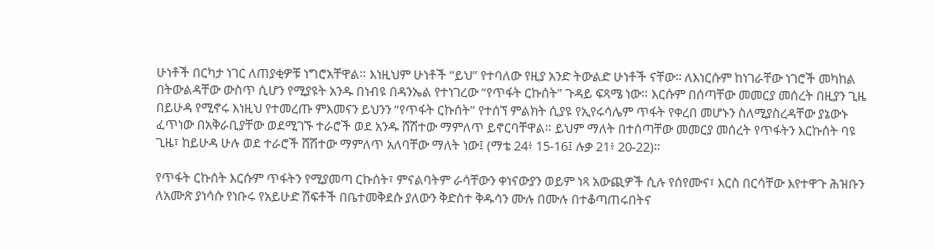ሁነቶች በርካታ ነገር ለጠያቂዎቹ ነግሮአቸዋል። እነዚህም ሁነቶች “ይህ” የተባለው የዚያ አንድ ትውልድ ሁነቶች ናቸው፡፡ ለእነርሱም ከነገራቸው ነገሮች መካከል በትውልዳቸው ውስጥ ሲሆን የሚያዩት አንዱ በነብዩ በዳንኤል የተነገረው “የጥፋት ርኩሰት” ጉዳይ ፍጻሜ ነው። እርሱም በሰጣቸው መመርያ መሰረት በዚያን ጊዜ በይሁዳ የሚኖሩ እነዚህ የተመረጡ ምእመናን ይህንን “የጥፋት ርኩሰት” የተሰኘ ምልክት ሲያዩ የኢየሩሳሌም ጥፋት የቀረበ መሆኑን ስለሚያስረዳቸው ያኔውኑ ፈጥነው በአቅራቢያቸው ወደሚገኙ ተራሮች ወደ አንዱ ሸሽተው ማምለጥ ይኖርባቸዋል። ይህም ማለት በተሰጣቸው መመርያ መሰረት የጥፋትን እርኩሰት ባዩ ጊዜ፣ ከይሁዳ ሁሉ ወደ ተራሮች ሸሽተው ማምለጥ አለባቸው ማለት ነው፤ (ማቴ 24፥ 15-16፤ ሉቃ 21፥ 20-22)።

የጥፋት ርኩሰት እርሱም ጥፋትን የሚያመጣ ርኩሰት፣ ምናልባትም ራሳቸውን ቀነናውያን ወይም ነጻ አውጪዎች ሲሉ የሰየሙና፣ እርስ በርሳቸው እየተዋጉ ሕዝቡን ለአሙጽ ያነሳሱ የነቡሩ የአይሁድ ሽፍቶች በቤተመቅደሱ ያለውን ቅድስተ ቅዱሳን ሙሉ በሙሉ በተቆጣጠሩበትና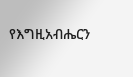የእግዚአብሔርን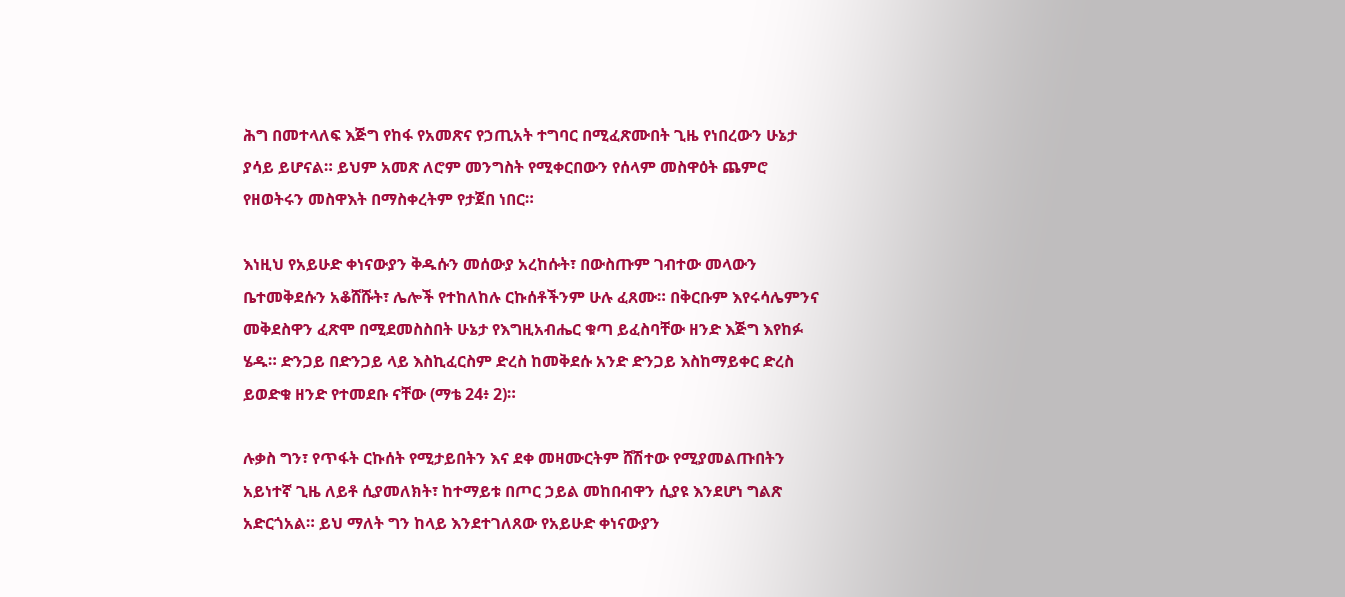ሕግ በመተላለፍ እጅግ የከፋ የአመጽና የኃጢአት ተግባር በሚፈጽሙበት ጊዜ የነበረውን ሁኔታ ያሳይ ይሆናል። ይህም አመጽ ለሮም መንግስት የሚቀርበውን የሰላም መስዋዕት ጨምሮ የዘወትሩን መስዋእት በማስቀረትም የታጀበ ነበር።

እነዚህ የአይሁድ ቀነናውያን ቅዱሱን መሰውያ አረከሱት፣ በውስጡም ገብተው መላውን ቤተመቅደሱን አቆሸሹት፣ ሌሎች የተከለከሉ ርኩሰቶችንም ሁሉ ፈጸሙ። በቅርቡም እየሩሳሌምንና መቅደስዋን ፈጽሞ በሚደመስስበት ሁኔታ የእግዚአብሔር ቁጣ ይፈስባቸው ዘንድ እጅግ እየከፉ ሄዱ። ድንጋይ በድንጋይ ላይ እስኪፈርስም ድረስ ከመቅደሱ አንድ ድንጋይ እስከማይቀር ድረስ ይወድቁ ዘንድ የተመደቡ ናቸው (ማቴ 24፥ 2)።

ሉቃስ ግን፣ የጥፋት ርኩሰት የሚታይበትን እና ደቀ መዛሙርትም ሸሽተው የሚያመልጡበትን አይነተኛ ጊዜ ለይቶ ሲያመለክት፣ ከተማይቱ በጦር ኃይል መከበብዋን ሲያዩ እንደሆነ ግልጽ አድርጎአል። ይህ ማለት ግን ከላይ እንደተገለጸው የአይሁድ ቀነናውያን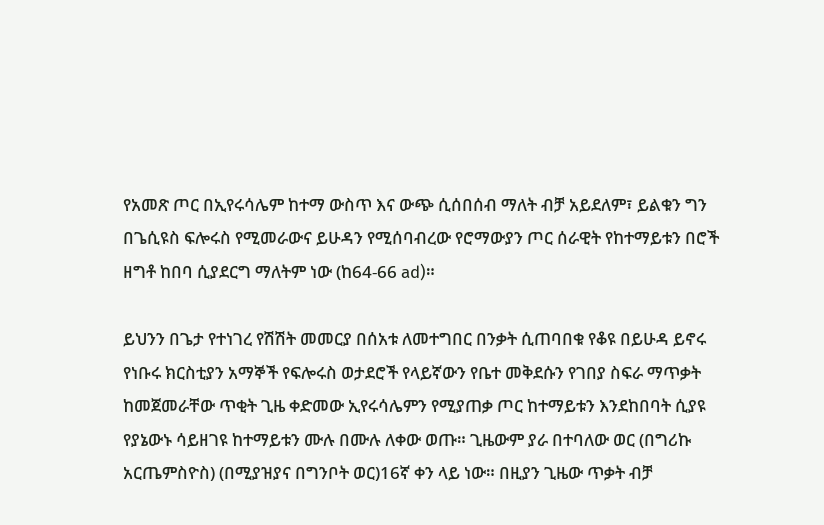የአመጽ ጦር በኢየሩሳሌም ከተማ ውስጥ እና ውጭ ሲሰበሰብ ማለት ብቻ አይደለም፣ ይልቁን ግን በጌሲዩስ ፍሎሩስ የሚመራውና ይሁዳን የሚሰባብረው የሮማውያን ጦር ሰራዊት የከተማይቱን በሮች ዘግቶ ከበባ ሲያደርግ ማለትም ነው (ከ64-66 ad)።

ይህንን በጌታ የተነገረ የሽሽት መመርያ በሰአቱ ለመተግበር በንቃት ሲጠባበቁ የቆዩ በይሁዳ ይኖሩ የነቡሩ ክርስቲያን አማኞች የፍሎሩስ ወታደሮች የላይኛውን የቤተ መቅደሱን የገበያ ስፍራ ማጥቃት ከመጀመራቸው ጥቂት ጊዜ ቀድመው ኢየሩሳሌምን የሚያጠቃ ጦር ከተማይቱን እንደከበባት ሲያዩ የያኔውኑ ሳይዘገዩ ከተማይቱን ሙሉ በሙሉ ለቀው ወጡ። ጊዜውም ያራ በተባለው ወር (በግሪኩ አርጤምስዮስ) (በሚያዝያና በግንቦት ወር)16ኛ ቀን ላይ ነው። በዚያን ጊዜው ጥቃት ብቻ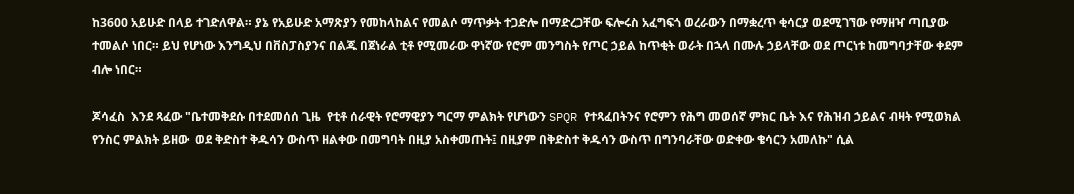ከ3600 አይሁድ በላይ ተገድለዋል። ያኔ የአይሁድ አማጽያን የመከላከልና የመልሶ ማጥቃት ተጋድሎ በማድረጋቸው ፍሎሩስ አፈግፍጎ ወረራውን በማቋረጥ ቂሳርያ ወደሚገኘው የማዘዣ ጣቢያው ተመልሶ ነበር። ይህ የሆነው እንግዲህ በቨስፓስያንና በልጁ በጀነራል ቲቶ የሚመራው ዋነኛው የሮም መንግስት የጦር ኃይል ከጥቂት ወራት በኋላ በሙሉ ኃይላቸው ወደ ጦርነቱ ከመግባታቸው ቀደም ብሎ ነበር።

ጆሳፈስ  እንደ ጻፈው "ቤተመቅደሱ በተደመሰሰ ጊዜ  የቲቶ ሰራዊት የሮማዊያን ግርማ ምልክት የሆነውን SPQR የተጻፈበትንና የሮምን የሕግ መወሰኛ ምክር ቤት እና የሕዝብ ኃይልና ብዛት የሚወክል የንስር ምልክት ይዘው  ወደ ቅድስተ ቅዱሳን ውስጥ ዘልቀው በመግባት በዚያ አስቀመጡት፤ በዚያም በቅድስተ ቅዱሳን ውስጥ በግንባራቸው ወድቀው ቄሳርን አመለኩ" ሲል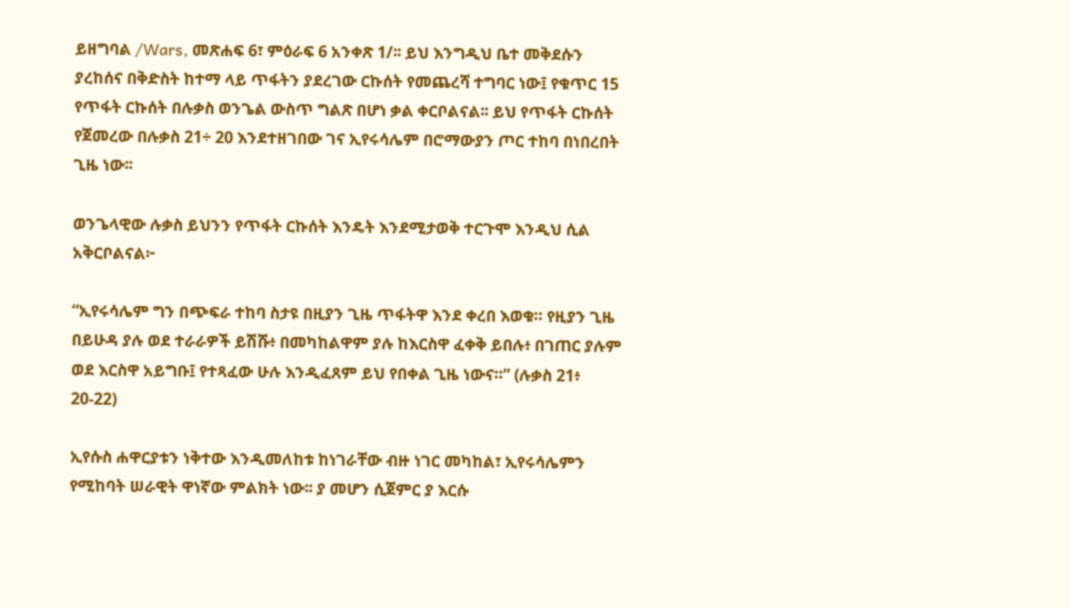ይዘግባል /Wars, መጽሐፍ 6፣ ምዕራፍ 6 አንቀጽ 1/፡፡ ይህ እንግዲህ ቤተ መቅደሱን ያረከሰና በቅድስት ከተማ ላይ ጥፋትን ያደረገው ርኩሰት የመጨረሻ ተግባር ነው፤ የቁጥር 15 የጥፋት ርኩሰት በሉቃስ ወንጌል ውስጥ ግልጽ በሆነ ቃል ቀርቦልናል፡፡ ይህ የጥፋት ርኩሰት  የጀመረው በሉቃስ 21÷ 20 እንደተዘገበው ገና ኢየሩሳሌም በሮማውያን ጦር ተከባ በነበረበት ጊዜ ነው፡፡

ወንጌላዊው ሉቃስ ይህንን የጥፋት ርኩሰት እንዴት እንደሚታወቅ ተርጉሞ እንዲህ ሲል አቅርቦልናል፦

“ኢየሩሳሌም ግን በጭፍራ ተከባ ስታዩ በዚያን ጊዜ ጥፋትዋ እንደ ቀረበ እወቁ። የዚያን ጊዜ በይሁዳ ያሉ ወደ ተራራዎች ይሽሹ፥ በመካከልዋም ያሉ ከእርስዋ ፈቀቅ ይበሉ፥ በገጠር ያሉም ወደ እርስዋ አይግቡ፤ የተጻፈው ሁሉ እንዲፈጸም ይህ የበቀል ጊዜ ነውና።” (ሉቃስ 21፥ 20-22)

ኢየሱስ ሐዋርያቱን ነቅተው እንዲመለከቱ ከነገራቸው ብዙ ነገር መካከል፣ ኢየሩሳሌምን የሚከባት ሠራዊት ዋነኛው ምልክት ነው፡፡ ያ መሆን ሲጀምር ያ እርሱ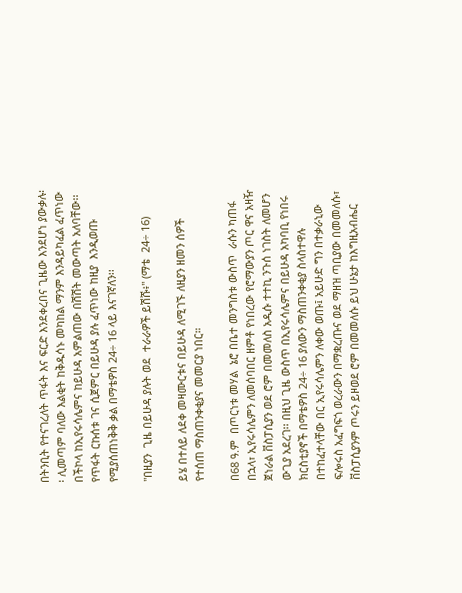በትንቢት የተናገረለት ጥፋት እና ፍርድ እንደቀረበና ጊዜው እንደሆነ ያውቃሉ፡፡ ሊመጣም ባለው እልቂት ከቅዱሳኑ መካከል ማንም እንዳይካፈል ፈጥነው በችኮላ ከኢየሩሳሌምና ከይሁዳ አምልጠው በሽሽት መውጣት አለባቸው፡፡ የጥፋት ርኩሰቱ ገና ሲጀምር በይሁዳ ያሉ ፈጥነው ከዚያ  እንዲወጡ የሚያሰጠነቅቅ ቃል በማቴዎስ 24÷ 16 ላይ እናገኛለን፡፡

"በዚያን  ጊዜ በይሁዳ ያሉት ወደ  ተራራዎች ይሽሹ፥" (ማቴ  24÷ 16)

ይሄ በተለይ ለደቀ መዛሙርቱና በይሁዳ ለሚገኙ ለዚያን ዘመን ሰዎች የተሰጠ ማስጠንቀቂያና መመርያ ነበር።

በ68 ዓ.ም  በጦርነቱ መሃል  ኔሮ በቤተ መንግስቱ ውስጥ  ራሱን ካጠፋ በኋላ፣ ኢየሩሳሌምን ለመሰባበር ዘምቶ የነበረው የሮማውያን ጦር ዋና አዛዥ ጀነራል ቨስፓሲያን ወደ ሮም በመመለስ አዲሱ ተተኪ ንጉሰ ነገስት ለመሆን ውጊያ አደረገ፡፡ በዚህ ጊዜ ውስጥ በኢየሩሳሌምና በይሁዳ አካባቢ የነበሩ ክርስቲያኖች በማቴዎስ 24÷ 16 ያለውን ማስጠንቀቂያ ስላስተዋሉ በተከፈተላቸው በር ኢየሩሳሌምን ለቀው ወጡ፤ አይሁድ ግን በተቃራኒው ፍሎሩስ አፈግፍጎ ወረራውን በማቋረጡና ወደ ማዘዝ ጣቢያው በመመለሱ፣ ቨስፓሲያንም ጦሩን ይዞወደ ሮም በመመለሱ ይህ ሁኔታ ከእግዚአብሔር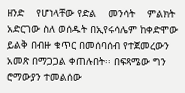ዘንድ    የሆነላቸው የድል    መንሳት    ምልክት    አድርገው ስለ ወሰዱት በኢየሩሳሌም ከቀድሞው ይልቅ በብዙ ቁጥር በመሰባሰብ የተጀመረውን አመጽ በማጋጋል ቀጠሉበት፡፡ በፍጻሜው ግን ሮማውያን ተመልሰው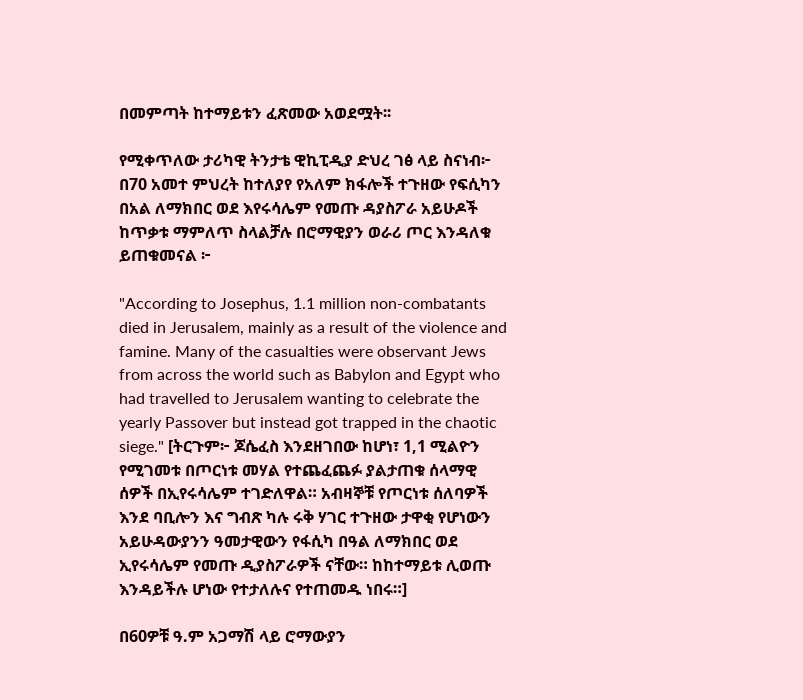በመምጣት ከተማይቱን ፈጽመው አወደሟት፡፡

የሚቀጥለው ታሪካዊ ትንታቴ ዊኪፒዲያ ድህረ ገፅ ላይ ስናነብ፦ በ70 አመተ ምህረት ከተለያየ የአለም ክፋሎች ተጉዘው የፍሲካን በአል ለማክበር ወደ እየሩሳሌም የመጡ ዳያስፖራ አይሁዶች ከጥቃቱ ማምለጥ ስላልቻሉ በሮማዊያን ወራሪ ጦር እንዳለቁ ይጠቁመናል ፦

"According to Josephus, 1.1 million non-combatants died in Jerusalem, mainly as a result of the violence and famine. Many of the casualties were observant Jews from across the world such as Babylon and Egypt who had travelled to Jerusalem wanting to celebrate the yearly Passover but instead got trapped in the chaotic siege." [ትርጉም፦ ጆሴፈስ እንደዘገበው ከሆነ፣ 1,1 ሚልዮን የሚገመቱ በጦርነቱ መሃል የተጨፈጨፉ ያልታጠቁ ሰላማዊ ሰዎች በኢየሩሳሌም ተገድለዋል። አብዛኞቹ የጦርነቱ ሰለባዎች እንደ ባቢሎን እና ግብጽ ካሉ ሩቅ ሃገር ተጉዘው ታዋቂ የሆነውን አይሁዳውያንን ዓመታዊውን የፋሲካ በዓል ለማክበር ወደ ኢየሩሳሌም የመጡ ዲያስፖራዎች ናቸው። ከከተማይቱ ሊወጡ እንዳይችሉ ሆነው የተታለሉና የተጠመዱ ነበሩ።]

በ60ዎቹ ዓ.ም አጋማሽ ላይ ሮማውያን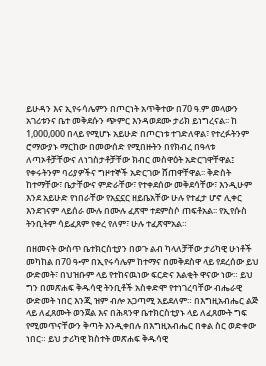ይሁዳን እና ኢየሩሳሌምን በጦርነት አጥቅተው በ70 ዓ.ም መላውን አገሪቱንና ቤተ መቅደሱን ጭምር እንዳወደሙ ታሪክ ይነግረናል፡፡ ከ 1,000,000 በላይ የሚሆኑ አይሁድ በጦርነቱ ተገድለዋል፣ የተረፉትንም ሮማውያኑ ማርከው በመውሰድ የሚበዙትን በየክብረ በዓላቱ ለጣኦቶቻቸውና ለነገስታቶቻቸው ክብር መስዋዕት አድርገዋቸዋል፤ የቀሩትንም ባሪያዎችና ግዞተኞች አድርገው ሸጠዋቸዋል፡፡ ቅድስት ከተማቸው፣ ቤታቸውና ምድራቸው፣ የተቀደሰው መቅደሳቸው፣ እንዲሁም እንደ አይሁድ የነበራቸው የአኗኗር ዘይቤአቸው ሁሉ የተፈታ ሆኖ ሊቀር እንደገናም ላይሰራ ሙሉ በሙሉ ፈጽሞ ተደምስሶ ጠፍቶአል፡፡ የኢየሱስ ትንቢትም ሳይፈጸም የቀረ የለም፣ ሁሉ ተፈጽሞአል።

በዘመናት ውስጥ ቤተክርስቲያን በወጉ ልብ ካላለቻቸው ታሪካዊ ሁነቶች መካከል በ70 ዓ•ም በኢየሩሳሌም ከተማና በመቅደስዋ ላይ የደረሰው ይህ ውድመት፣ በህዝቡም ላይ የተከናዉነው ፍርድና እልቂት ዋናው ነው። ይህ ግን በመጽሐፍ ቅዱሳዊ ትንቢቶች አስቀድሞ የተነገረባቸው ብሔራዊ ውድመት ነበር እንጂ ዝም ብሎ አጋጣሚ አይደለም። በእግዚአብሔር ልጅ ላይ ለፈጸሙት ወንጀል እና በሕጻንዋ ቤተክርስቲያኑ ላይ ለፈጸሙት ግፍ የሚመጥናቸውን ቅጣት እንዲቀበሉ በእግዚአብሔር በቀል ስር ወድቀው ነበር። ይህ ታሪካዊ ክስተት መጽሐፍ ቅዱሳዊ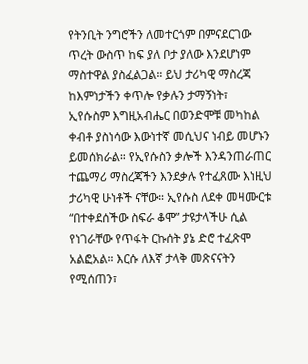የትንቢት ንግሮችን ለመተርጎም በምናደርገው ጥረት ውስጥ ከፍ ያለ ቦታ ያለው እንደሆነም ማስተዋል ያስፈልጋል። ይህ ታሪካዊ ማስረጃ ከእምነታችን ቀጥሎ የቃሉን ታማኝነት፣ ኢየሱስም እግዚአብሔር በወንድሞቹ መካከል ቀብቶ ያስነሳው እውነተኛ መሲህና ነብይ መሆኑን ይመሰክራል። የኢየሱስን ቃሎች እንዳንጠራጠር ተጨማሪ ማስረጃችን እንደቃሉ የተፈጸሙ እነዚህ ታሪካዊ ሁነቶች ናቸው። ኢየሱስ ለደቀ መዛሙርቱ “በተቀደሰችው ስፍራ ቆሞ” ታዩታላችሁ ሲል የነገራቸው የጥፋት ርኩሰት ያኔ ድሮ ተፈጽሞ አልፎአል። እርሱ ለእኛ ታላቅ መጽናናትን የሚሰጠን፣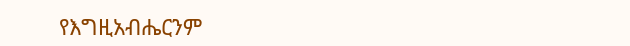የእግዚአብሔርንም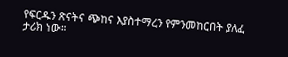የፍርዱን ጽናትና ጭከና እያስተማረን የምንመከርበት ያለፈ ታሪክ ነው።